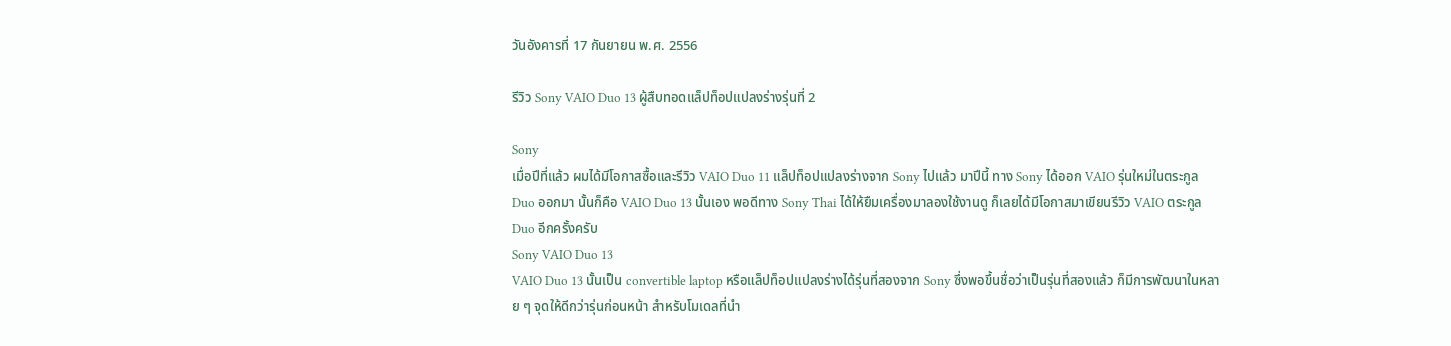วันอังคารที่ 17 กันยายน พ.ศ. 2556

รีวิว Sony VAIO Duo 13 ผู้สืบทอดแล็ปท็อปแปลงร่างรุ่นที่ 2

Sony
เมื่อปีที่แล้ว ผมได้มีโอกาสซื้อและรีวิว VAIO Duo 11 แล็ปท็อปแปลงร่างจาก Sony ไปแล้ว มาปีนี้ ทาง Sony ได้ออก VAIO รุ่นใหม่ในตระกูล Duo ออกมา นั้นก็คือ VAIO Duo 13 นั้นเอง พอดีทาง Sony Thai ได้ให้ยืมเครื่องมาลองใช้งานดู ก็เลยได้มีโอกาสมาเขียนรีวิว VAIO ตระกูล Duo อีกครั้งครับ
Sony VAIO Duo 13
VAIO Duo 13 นั้นเป็น convertible laptop หรือแล็ปท็อปแปลงร่างได้รุ่นที่สองจาก Sony ซึ่งพอขึ้นชื่อว่าเป็นรุ่นที่สองแล้ว ก็มีการพัฒนาในหลาย ๆ จุดให้ดีกว่ารุ่นก่อนหน้า สำหรับโมเดลที่นำ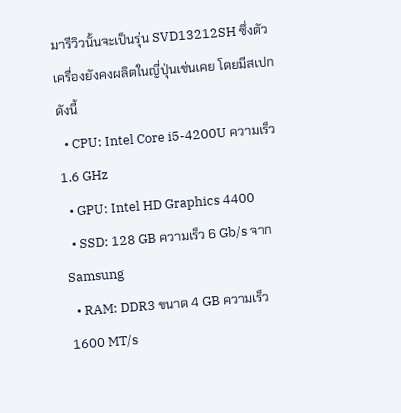มารีวิวนั้นจะเป็นรุ่น SVD13212SH ซึ่งตัวเครื่องยังคงผลิตในญี่ปุ่นเช่นเคย โดยมีสเปกดังนี้
  • CPU: Intel Core i5-4200U ความเร็ว 1.6 GHz
  • GPU: Intel HD Graphics 4400
  • SSD: 128 GB ความเร็ว 6 Gb/s จาก Samsung
  • RAM: DDR3 ขนาด 4 GB ความเร็ว 1600 MT/s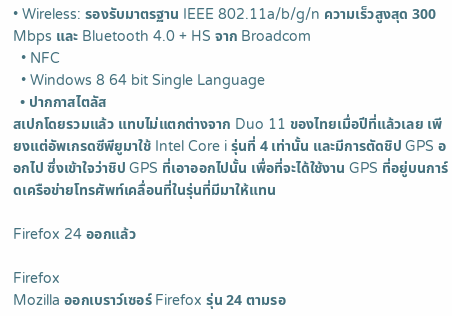• Wireless: รองรับมาตรฐาน IEEE 802.11a/b/g/n ความเร็วสูงสุด 300 Mbps และ Bluetooth 4.0 + HS จาก Broadcom
  • NFC
  • Windows 8 64 bit Single Language
  • ปากกาสไตลัส
สเปกโดยรวมแล้ว แทบไม่แตกต่างจาก Duo 11 ของไทยเมื่อปีที่แล้วเลย เพียงแต่อัพเกรดซีพียูมาใช้ Intel Core i รุ่นที่ 4 เท่านั้น และมีการตัดชิป GPS ออกไป ซึ่งเข้าใจว่าชิป GPS ที่เอาออกไปนั้น เพื่อที่จะได้ใช้งาน GPS ที่อยู่บนการ์ดเครือข่ายโทรศัพท์เคลื่อนที่ในรุ่นที่มีมาให้แทน

Firefox 24 ออกแล้ว

Firefox
Mozilla ออกเบราว์เซอร์ Firefox รุ่น 24 ตามรอ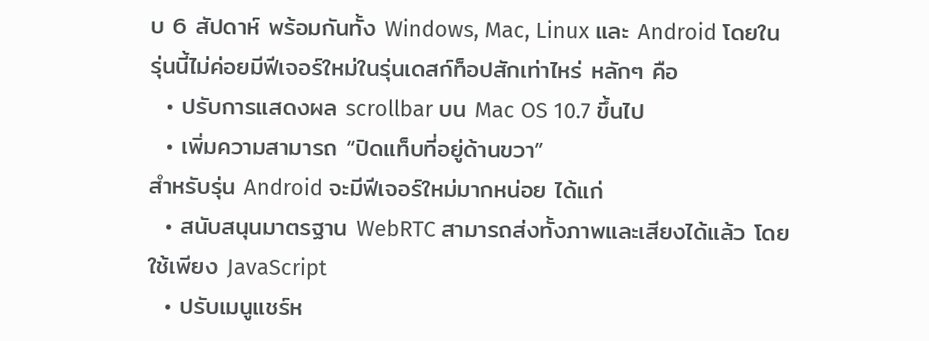บ 6 สัปดาห์ พร้อมกันทั้ง Windows, Mac, Linux และ Android โดยในรุ่นนี้ไม่ค่อยมีฟีเจอร์ใหม่ในรุ่นเดสก์ท็อปสักเท่าไหร่ หลักๆ คือ
  • ปรับการแสดงผล scrollbar บน Mac OS 10.7 ขึ้นไป
  • เพิ่มความสามารถ “ปิดแท็บที่อยู่ด้านขวา”
สำหรับรุ่น Android จะมีฟีเจอร์ใหม่มากหน่อย ได้แก่
  • สนับสนุนมาตรฐาน WebRTC สามารถส่งทั้งภาพและเสียงได้แล้ว โดยใช้เพียง JavaScript
  • ปรับเมนูแชร์ห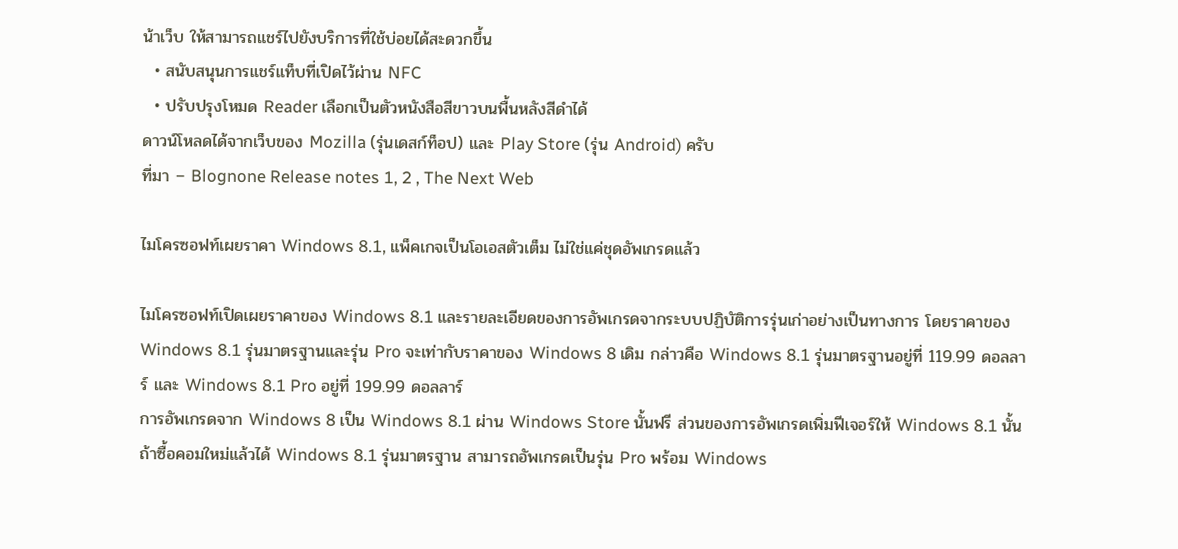น้าเว็บ ให้สามารถแชร์ไปยังบริการที่ใช้บ่อยได้สะดวกขึ้น
  • สนับสนุนการแชร์แท็บที่เปิดไว้ผ่าน NFC
  • ปรับปรุงโหมด Reader เลือกเป็นตัวหนังสือสีขาวบนพื้นหลังสีดำได้
ดาวน์โหลดได้จากเว็บของ Mozilla (รุ่นเดสก์ท็อป) และ Play Store (รุ่น Android) ครับ
ที่มา – Blognone Release notes 1, 2 , The Next Web

ไมโครซอฟท์เผยราคา Windows 8.1, แพ็คเกจเป็นโอเอสตัวเต็ม ไม่ใช่แค่ชุดอัพเกรดแล้ว

ไมโครซอฟท์เปิดเผยราคาของ Windows 8.1 และรายละเอียดของการอัพเกรดจากระบบปฏิบัติการรุ่นเก่าอย่างเป็นทางการ โดยราคาของ Windows 8.1 รุ่นมาตรฐานและรุ่น Pro จะเท่ากับราคาของ Windows 8 เดิม กล่าวคือ Windows 8.1 รุ่นมาตรฐานอยู่ที่ 119.99 ดอลลาร์ และ Windows 8.1 Pro อยู่ที่ 199.99 ดอลลาร์
การอัพเกรดจาก Windows 8 เป็น Windows 8.1 ผ่าน Windows Store นั้นฟรี ส่วนของการอัพเกรดเพิ่มฟีเจอร์ให้ Windows 8.1 นั้น ถ้าซื้อคอมใหม่แล้วได้ Windows 8.1 รุ่นมาตรฐาน สามารถอัพเกรดเป็นรุ่น Pro พร้อม Windows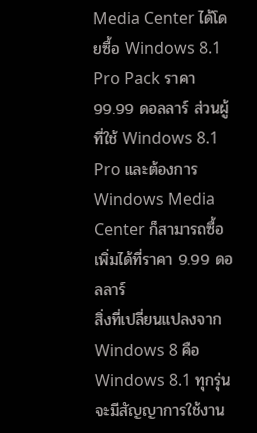Media Center ได้โดยซื้อ Windows 8.1 Pro Pack ราคา 99.99 ดอลลาร์ ส่วนผู้ที่ใช้ Windows 8.1 Pro และต้องการ Windows Media Center ก็สามารถซื้อเพิ่มได้ที่ราคา 9.99 ดอลลาร์
สิ่งที่เปลี่ยนแปลงจาก Windows 8 คือ Windows 8.1 ทุกรุ่นจะมีสัญญาการใช้งาน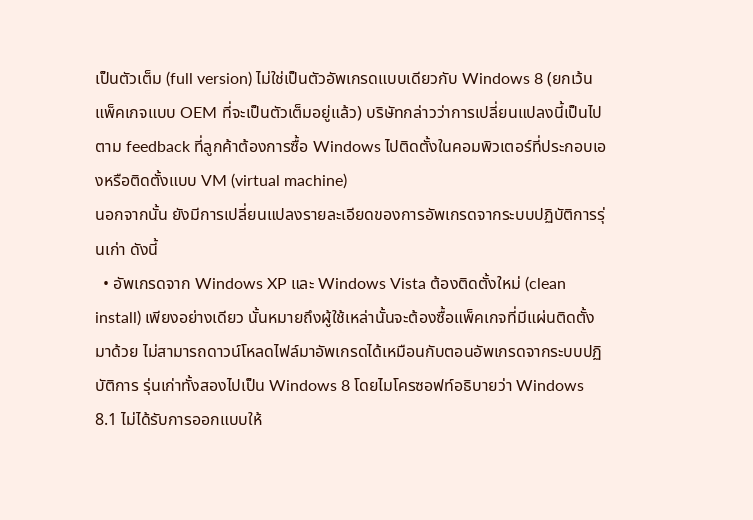เป็นตัวเต็ม (full version) ไม่ใช่เป็นตัวอัพเกรดแบบเดียวกับ Windows 8 (ยกเว้นแพ็คเกจแบบ OEM ที่จะเป็นตัวเต็มอยู่แล้ว) บริษัทกล่าวว่าการเปลี่ยนแปลงนี้เป็นไปตาม feedback ที่ลูกค้าต้องการซื้อ Windows ไปติดตั้งในคอมพิวเตอร์ที่ประกอบเองหรือติดตั้งแบบ VM (virtual machine)
นอกจากนั้น ยังมีการเปลี่ยนแปลงรายละเอียดของการอัพเกรดจากระบบปฏิบัติการรุ่นเก่า ดังนี้
  • อัพเกรดจาก Windows XP และ Windows Vista ต้องติดตั้งใหม่ (clean install) เพียงอย่างเดียว นั้นหมายถึงผู้ใช้เหล่านั้นจะต้องซื้อแพ็คเกจที่มีแผ่นติดตั้งมาด้วย ไม่สามารถดาวน์โหลดไฟล์มาอัพเกรดได้เหมือนกับตอนอัพเกรดจากระบบปฏิบัติการ รุ่นเก่าทั้งสองไปเป็น Windows 8 โดยไมโครซอฟท์อธิบายว่า Windows 8.1 ไม่ได้รับการออกแบบให้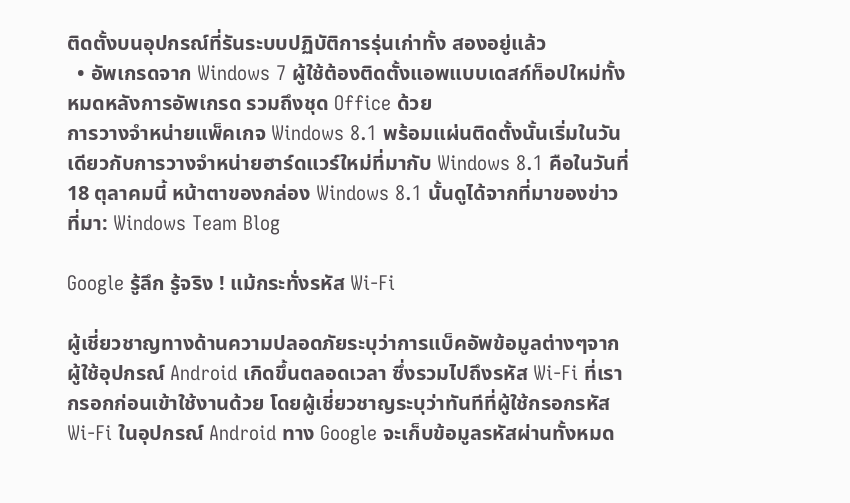ติดตั้งบนอุปกรณ์ที่รันระบบปฏิบัติการรุ่นเก่าทั้ง สองอยู่แล้ว
  • อัพเกรดจาก Windows 7 ผู้ใช้ต้องติดตั้งแอพแบบเดสก์ท็อปใหม่ทั้งหมดหลังการอัพเกรด รวมถึงชุด Office ด้วย
การวางจำหน่ายแพ็คเกจ Windows 8.1 พร้อมแผ่นติดตั้งนั้นเริ่มในวันเดียวกับการวางจำหน่ายฮาร์ดแวร์ใหม่ที่มากับ Windows 8.1 คือในวันที่ 18 ตุลาคมนี้ หน้าตาของกล่อง Windows 8.1 นั้นดูได้จากที่มาของข่าว
ที่มา: Windows Team Blog

Google รู้ลึก รู้จริง ! แม้กระทั่งรหัส Wi-Fi

ผู้เชี่ยวชาญทางด้านความปลอดภัยระบุว่าการแบ็คอัพข้อมูลต่างๆจากผู้ใช้อุปกรณ์ Android เกิดขึ้นตลอดเวลา ซึ่งรวมไปถึงรหัส Wi-Fi ที่เรากรอกก่อนเข้าใช้งานด้วย โดยผู้เชี่ยวชาญระบุว่าทันทีที่ผู้ใช้กรอกรหัส Wi-Fi ในอุปกรณ์ Android ทาง Google จะเก็บข้อมูลรหัสผ่านทั้งหมด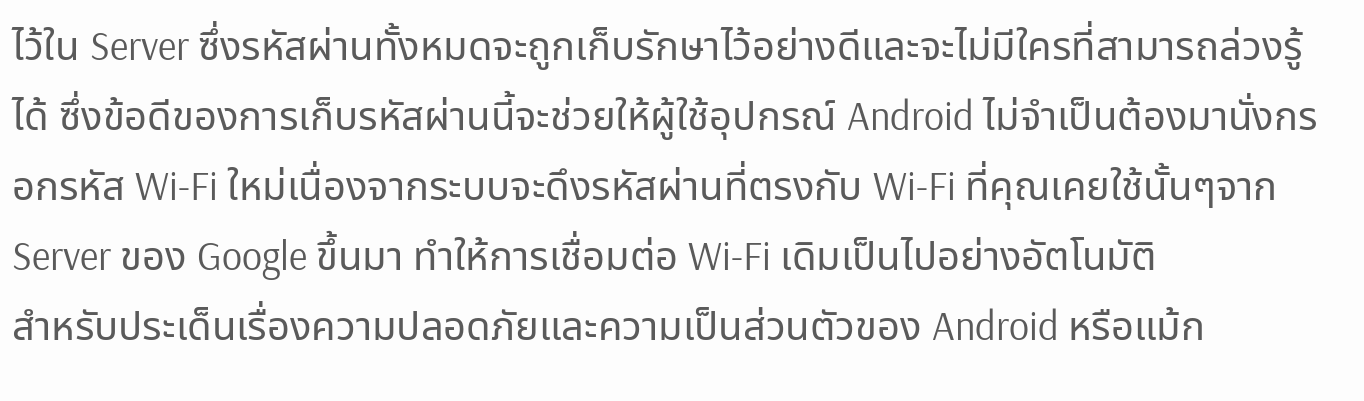ไว้ใน Server ซึ่งรหัสผ่านทั้งหมดจะถูกเก็บรักษาไว้อย่างดีและจะไม่มีใครที่สามารถล่วงรู้ได้ ซึ่งข้อดีของการเก็บรหัสผ่านนี้จะช่วยให้ผู้ใช้อุปกรณ์ Android ไม่จำเป็นต้องมานั่งกรอกรหัส Wi-Fi ใหม่เนื่องจากระบบจะดึงรหัสผ่านที่ตรงกับ Wi-Fi ที่คุณเคยใช้นั้นๆจาก Server ของ Google ขึ้นมา ทำให้การเชื่อมต่อ Wi-Fi เดิมเป็นไปอย่างอัตโนมัติ
สำหรับประเด็นเรื่องความปลอดภัยและความเป็นส่วนตัวของ Android หรือแม้ก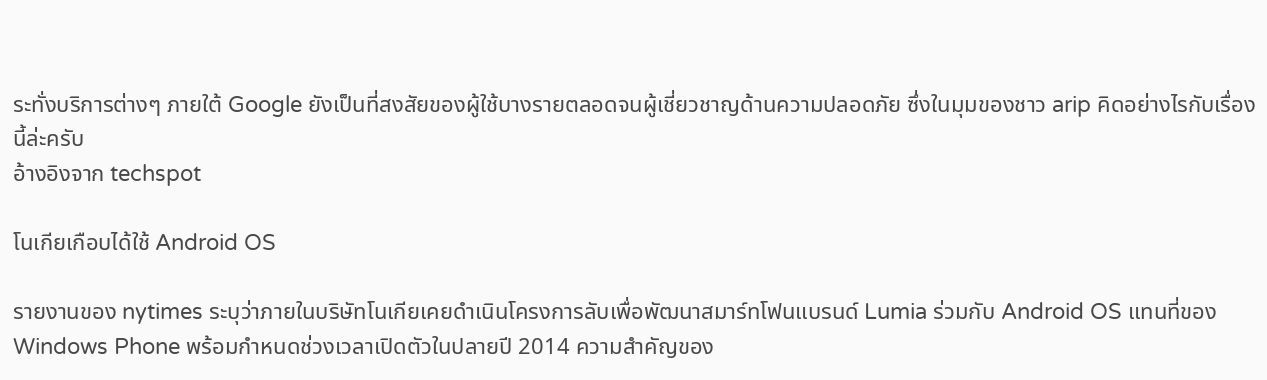ระทั่งบริการต่างๆ ภายใต้ Google ยังเป็นที่สงสัยของผู้ใช้บางรายตลอดจนผู้เชี่ยวชาญด้านความปลอดภัย ซึ่งในมุมของชาว arip คิดอย่างไรกับเรื่องนี้ล่ะครับ
อ้างอิงจาก techspot

โนเกียเกือบได้ใช้ Android OS

รายงานของ nytimes ระบุว่าภายในบริษัทโนเกียเคยดำเนินโครงการลับเพื่อพัฒนาสมาร์ทโฟนแบรนด์ Lumia ร่วมกับ Android OS แทนที่ของ Windows Phone พร้อมกำหนดช่วงเวลาเปิดตัวในปลายปี 2014 ความสำคัญของ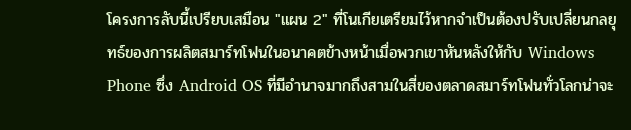โครงการลับนี้เปรียบเสมือน "แผน 2" ที่โนเกียเตรียมไว้หากจำเป็นต้องปรับเปลี่ยนกลยุทธ์ของการผลิตสมาร์ทโฟนในอนาคตข้างหน้าเมื่อพวกเขาหันหลังให้กับ Windows Phone ซึ่ง Android OS ที่มีอำนาจมากถึงสามในสี่ของตลาดสมาร์ทโฟนทั่วโลกน่าจะ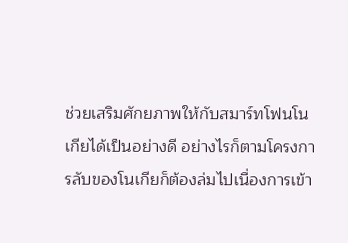ช่วยเสริมศักยภาพให้กับสมาร์ทโฟนโนเกียได้เป็นอย่างดี อย่างไรก็ตามโครงการลับของโนเกียก็ต้องล่มไปเนื่องการเข้า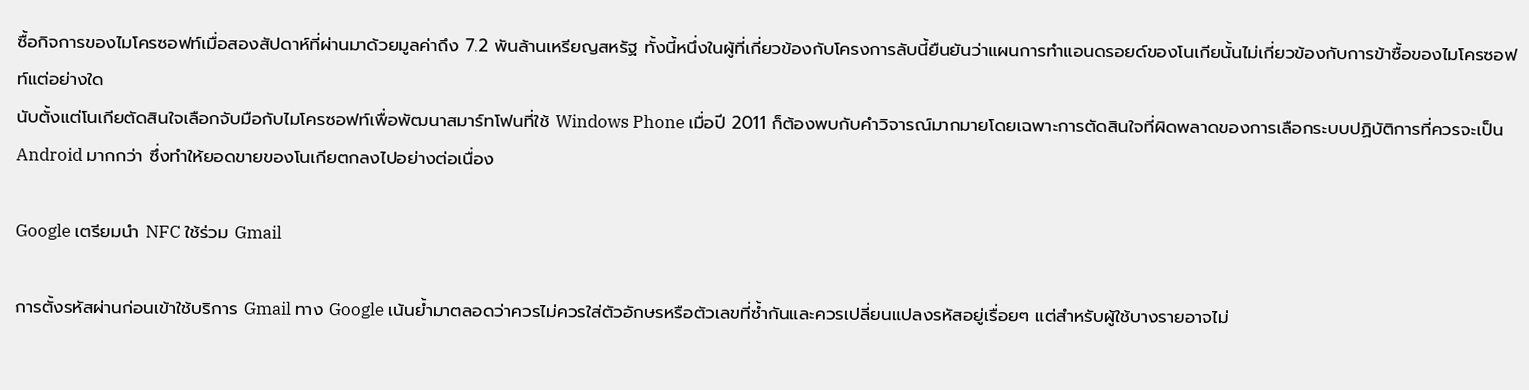ซื้อกิจการของไมโครซอฟท์เมื่อสองสัปดาห์ที่ผ่านมาด้วยมูลค่าถึง 7.2 พันล้านเหรียญสหรัฐ ทั้งนี้หนึ่งในผู้ที่เกี่ยวข้องกับโครงการลับนี้ยืนยันว่าแผนการทำแอนดรอยด์ของโนเกียนั้นไม่เกี่ยวข้องกับการข้าซื้อของไมโครซอฟท์แต่อย่างใด
นับตั้งแต่โนเกียตัดสินใจเลือกจับมือกับไมโครซอฟท์เพื่อพัฒนาสมาร์ทโฟนที่ใช้ Windows Phone เมื่อปี 2011 ก็ต้องพบกับคำวิจารณ์มากมายโดยเฉพาะการตัดสินใจที่ผิดพลาดของการเลือกระบบปฏิบัติการที่ควรจะเป็น Android มากกว่า ซึ่งทำให้ยอดขายของโนเกียตกลงไปอย่างต่อเนื่อง

Google เตรียมนำ NFC ใช้ร่วม Gmail

การตั้งรหัสผ่านก่อนเข้าใช้บริการ Gmail ทาง Google เน้นย้ำมาตลอดว่าควรไม่ควรใส่ตัวอักษรหรือตัวเลขที่ซ้ำกันและควรเปลี่ยนแปลงรหัสอยู่เรื่อยๆ แต่สำหรับผู้ใช้บางรายอาจไม่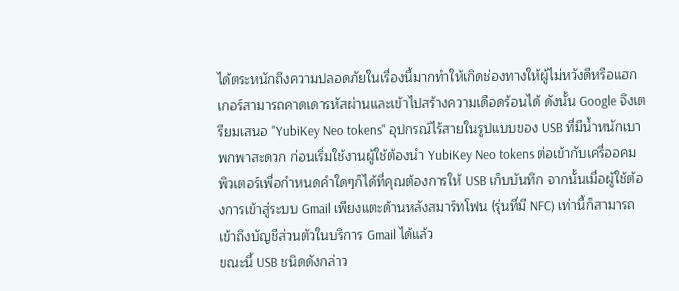ได้ตระหนักถึงความปลอดภัยในเรื่องนี้มากทำให้เกิดช่องทางให้ผู้ไม่หวังดีหรือแฮกเกอร์สามารถคาดเดารหัสผ่านและเข้าไปสร้างความเดือดร้อนได้ ดังนั้น Google จึงเตรียมเสนอ "YubiKey Neo tokens" อุปกรณ์ไร้สายในรูปแบบของ USB ที่มีน้ำหนักเบา พกพาสะดวก ก่อนเริ่มใช้งานผู้ใช้ต้องนำ YubiKey Neo tokens ต่อเข้ากับเครื่ออคมพิวเตอร์เพื่อกำหนดคำใดๆก็ได้ที่คุณต้องการให้ USB เก็บบันทึก จากนั้นเมื่อผู้ใช้ต้องการเข้าสู่ระบบ Gmail เพียงแตะด้านหลังสมาร์ทโฟน (รุ่นที่มี NFC) เท่านี้ก็สามารถเข้าถึงบัญชีส่วนตัวในบริการ Gmail ได้แล้ว
ขณะนี้ USB ชนิดดังกล่าว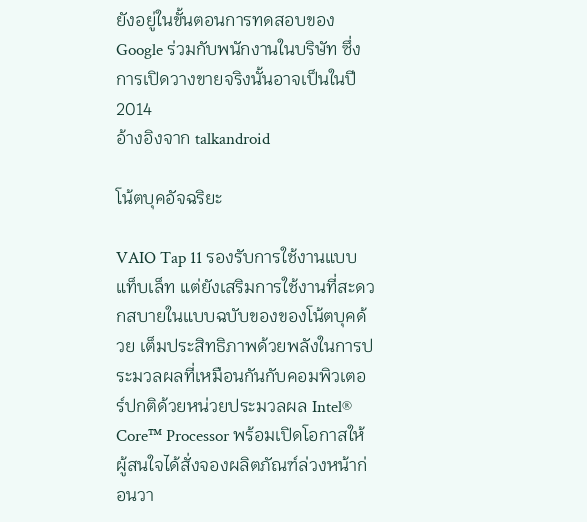ยังอยู่ในขั้นตอนการทดสอบของ Google ร่วมกับพนักงานในบริษัท ซึ่งการเปิดวางขายจริงนั้นอาจเป็นในปี 2014
อ้างอิงจาก talkandroid

โน้ตบุคอัจฉริยะ

VAIO Tap 11 รองรับการใช้งานแบบแท็บเล็ท แต่ยังเสริมการใช้งานที่สะดวกสบายในแบบฉบับของของโน้ตบุคด้วย เต็มประสิทธิภาพด้วยพลังในการประมวลผลที่เหมือนกันกับคอมพิวเตอร์ปกติด้วยหน่วยประมวลผล Intel® Core™ Processor พร้อมเปิดโอกาสให้ผู้สนใจได้สั่งจองผลิตภัณฑ์ล่วงหน้าก่อนวา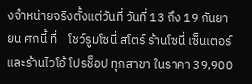งจำหน่ายจริงตั้งแต่วันที่ วันที่ 13 ถึง 19 กันยายน ศกนี้ ที่    โชว์รูมโซนี่ สโตร์ ร้านโซนี่ เซ็นเตอร์ และร้านไวโอ้ โปรช็อป ทุกสาขา ในราคา 39,900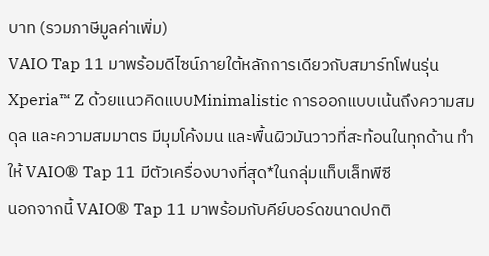บาท (รวมภาษีมูลค่าเพิ่ม)
VAIO Tap 11 มาพร้อมดีไซน์ภายใต้หลักการเดียวกับสมาร์ทโฟนรุ่น Xperia™ Z ด้วยแนวคิดแบบMinimalistic การออกแบบเน้นถึงความสมดุล และความสมมาตร มีมุมโค้งมน และพื้นผิวมันวาวที่สะท้อนในทุกด้าน ทำให้ VAIO® Tap 11 มีตัวเครื่องบางที่สุด*ในกลุ่มแท็บเล็ทพีซี
นอกจากนี้ VAIO® Tap 11 มาพร้อมกับคีย์บอร์ดขนาดปกติ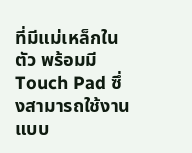ที่มีแม่เหล็กในตัว พร้อมมี Touch Pad ซึ่งสามารถใช้งานแบบ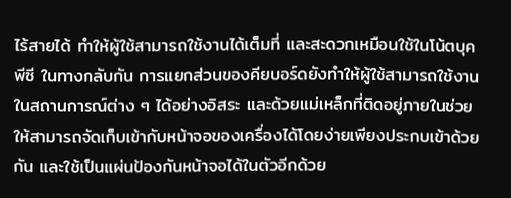ไร้สายได้ ทำให้ผู้ใช้สามารถใช้งานได้เต็มที่ และสะดวกเหมือนใช้ในโน้ตบุคพีซี ในทางกลับกัน การแยกส่วนของคียบอร์ดยังทำให้ผู้ใช้สามารถใช้งานในสถานการณ์ต่าง ๆ ได้อย่างอิสระ และด้วยแม่เหล็กที่ติดอยู่ภายในช่วยให้สามารถจัดเก็บเข้ากับหน้าจอของเครื่องได้โดยง่ายเพียงประกบเข้าด้วยกัน และใช้เป็นแผ่นป้องกันหน้าจอได้ในตัวอีกด้วย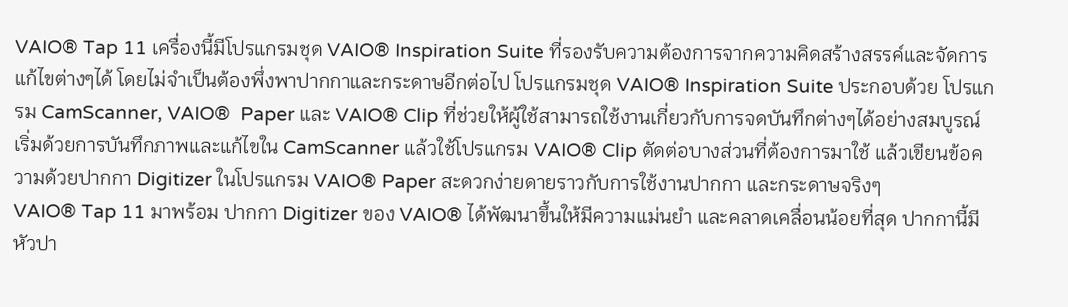VAIO® Tap 11 เครื่องนี้มีโปรแกรมชุด VAIO® Inspiration Suite ที่รองรับความต้องการจากความคิดสร้างสรรค์และจัดการแก้ไขต่างๆได้ โดยไม่จำเป็นต้องพึ่งพาปากกาและกระดาษอีกต่อไป โปรแกรมชุด VAIO® Inspiration Suite ประกอบด้วย โปรแกรม CamScanner, VAIO®  Paper และ VAIO® Clip ที่ช่วยให้ผู้ใช้สามารถใช้งานเกี่ยวกับการจดบันทึกต่างๆได้อย่างสมบูรณ์ เริ่มด้วยการบันทึกภาพและแก้ไขใน CamScanner แล้วใช้โปรแกรม VAIO® Clip ตัดต่อบางส่วนที่ต้องการมาใช้ แล้วเขียนข้อความด้วยปากกา Digitizer ในโปรแกรม VAIO® Paper สะดวกง่ายดายราวกับการใช้งานปากกา และกระดาษจริงๆ
VAIO® Tap 11 มาพร้อม ปากกา Digitizer ของ VAIO® ได้พัฒนาขึ้นให้มีความแม่นยำ และคลาดเคลื่อนน้อยที่สุด ปากกานี้มีหัวปา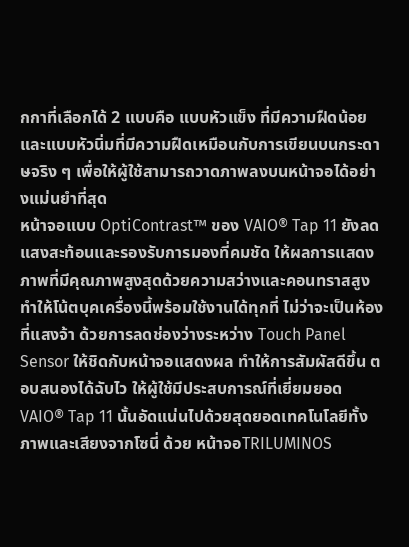กกาที่เลือกได้ 2 แบบคือ แบบหัวแข็ง ที่มีความฝืดน้อยและแบบหัวนิ่มที่มีความฝืดเหมือนกับการเขียนบนกระดาษจริง ๆ เพื่อให้ผู้ใช้สามารถวาดภาพลงบนหน้าจอได้อย่างแม่นยำที่สุด
หน้าจอแบบ OptiContrast™ ของ VAIO® Tap 11 ยังลดแสงสะท้อนและรองรับการมองที่คมชัด ให้ผลการแสดงภาพที่มีคุณภาพสูงสุดด้วยความสว่างและคอนทราสสูง ทำให้โน้ตบุคเครื่องนี้พร้อมใช้งานได้ทุกที่ ไม่ว่าจะเป็นห้องที่แสงจ้า ด้วยการลดช่องว่างระหว่าง Touch Panel Sensor ให้ชิดกับหน้าจอแสดงผล ทำให้การสัมผัสดีขึ้น ตอบสนองได้ฉับไว ให้ผู้ใช้มีประสบการณ์ที่เยี่ยมยอด
VAIO® Tap 11 นั้นอัดแน่นไปด้วยสุดยอดเทคโนโลยีทั้งภาพและเสียงจากโซนี่ ด้วย หน้าจอTRILUMINOS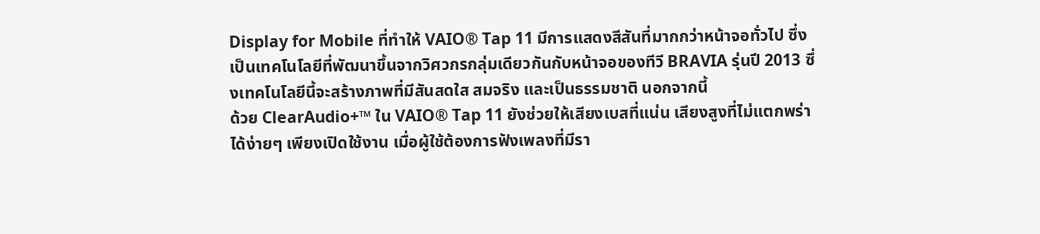Display for Mobile ที่ทำให้ VAIO® Tap 11 มีการแสดงสีสันที่มากกว่าหน้าจอทั่วไป ซึ่งเป็นเทคโนโลยีที่พัฒนาขึ้นจากวิศวกรกลุ่มเดียวกันกับหน้าจอของทีวี BRAVIA รุ่นปี 2013 ซึ่งเทคโนโลยีนี้จะสร้างภาพที่มีสันสดใส สมจริง และเป็นธรรมชาติ นอกจากนี้
ด้วย ClearAudio+™ ใน VAIO® Tap 11 ยังช่วยให้เสียงเบสที่แน่น เสียงสูงที่ไม่แตกพร่าได้ง่ายๆ เพียงเปิดใช้งาน เมื่อผู้ใช้ต้องการฟังเพลงที่มีรา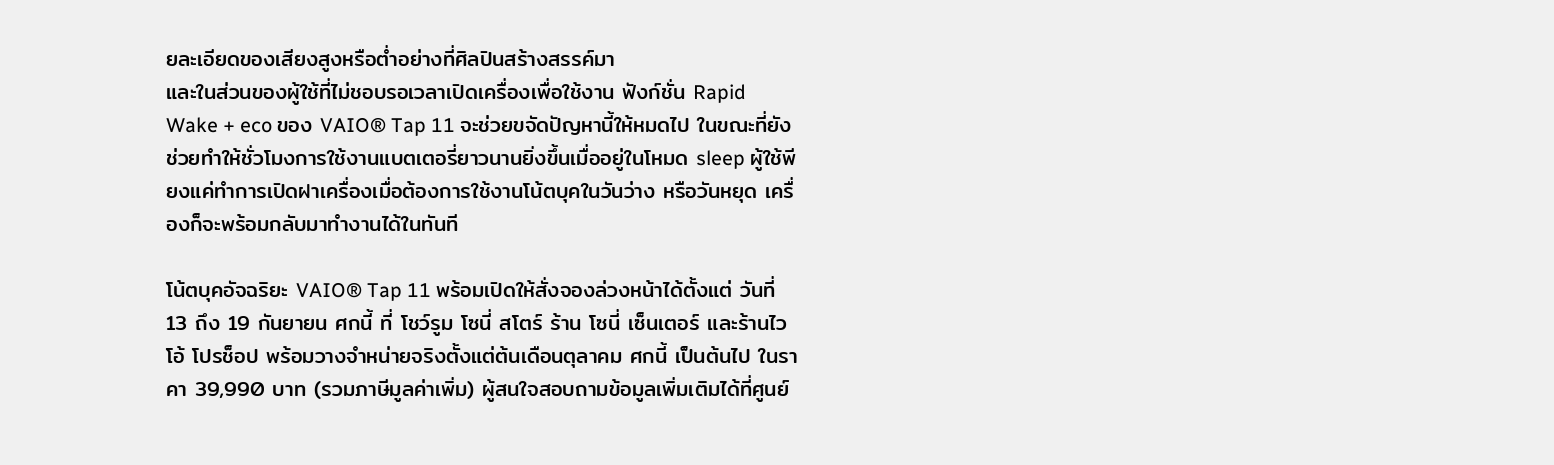ยละเอียดของเสียงสูงหรือต่ำอย่างที่ศิลปินสร้างสรรค์มา
และในส่วนของผู้ใช้ที่ไม่ชอบรอเวลาเปิดเครื่องเพื่อใช้งาน ฟังก์ชั่น Rapid Wake + eco ของ VAIO® Tap 11 จะช่วยขจัดปัญหานี้ให้หมดไป ในขณะที่ยังช่วยทำให้ชั่วโมงการใช้งานแบตเตอรี่ยาวนานยิ่งขึ้นเมื่ออยู่ในโหมด sleep ผู้ใช้พียงแค่ทำการเปิดฝาเครื่องเมื่อต้องการใช้งานโน้ตบุคในวันว่าง หรือวันหยุด เครื่องก็จะพร้อมกลับมาทำงานได้ในทันที

โน้ตบุคอัจฉริยะ VAIO® Tap 11 พร้อมเปิดให้สั่งจองล่วงหน้าได้ตั้งแต่ วันที่ 13 ถึง 19 กันยายน ศกนี้ ที่ โชว์รูม โซนี่ สโตร์ ร้าน โซนี่ เซ็นเตอร์ และร้านไวโอ้ โปรช็อป พร้อมวางจำหน่ายจริงตั้งแต่ต้นเดือนตุลาคม ศกนี้ เป็นต้นไป ในราคา 39,990 บาท (รวมภาษีมูลค่าเพิ่ม) ผู้สนใจสอบถามข้อมูลเพิ่มเติมได้ที่ศูนย์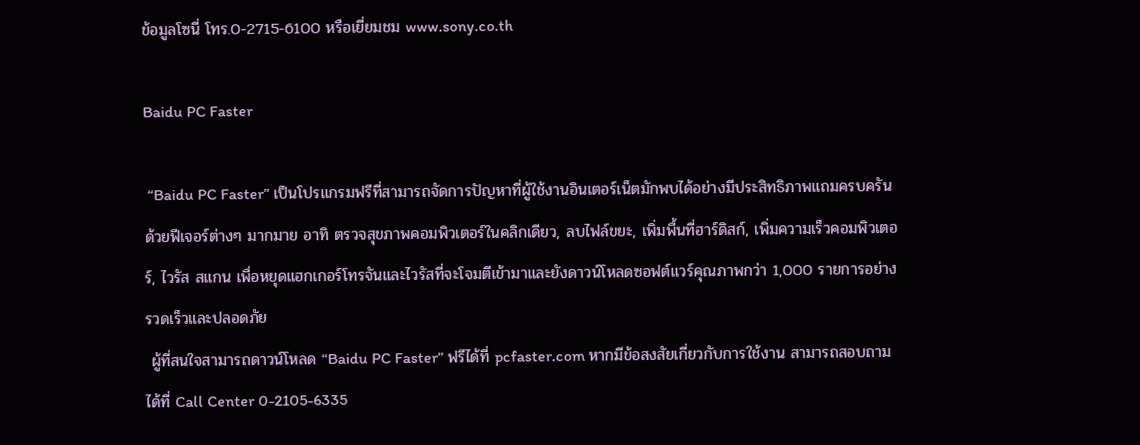ข้อมูลโซนี่ โทร.0-2715-6100 หรือเยี่ยมชม www.sony.co.th

Baidu PC Faster

 “Baidu PC Faster” เป็นโปรแกรมฟรีที่สามารถจัดการปัญหาที่ผู้ใช้งานอินเตอร์เน็ตมักพบได้อย่างมีประสิทธิภาพแถมครบครันด้วยฟีเจอร์ต่างๆ มากมาย อาทิ ตรวจสุขภาพคอมพิวเตอร์ในคลิกเดียว, ลบไฟล์ขยะ, เพิ่มพื้นที่ฮาร์ดิสก์, เพิ่มความเร็วคอมพิวเตอร์, ไวรัส สแกน เพื่อหยุดแฮกเกอร์โทรจันและไวรัสที่จะโจมตีเข้ามาและยังดาวน์โหลดซอฟต์แวร์คุณภาพกว่า 1,000 รายการอย่างรวดเร็วและปลอดภัย
 ผู้ที่สนใจสามารถดาวน์โหลด “Baidu PC Faster” ฟรีได้ที่ pcfaster.com หากมีข้อสงสัยเกี่ยวกับการใช้งาน สามารถสอบถามได้ที่ Call Center 0-2105-6335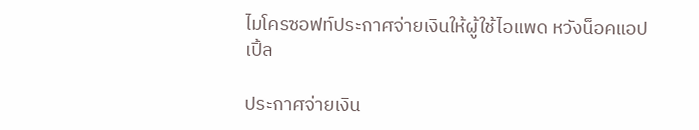ไมโครซอฟท์ประกาศจ่ายเงินให้ผู้ใช้ไอแพด หวังน็อคแอปเปิ้ล

ประกาศจ่ายเงิน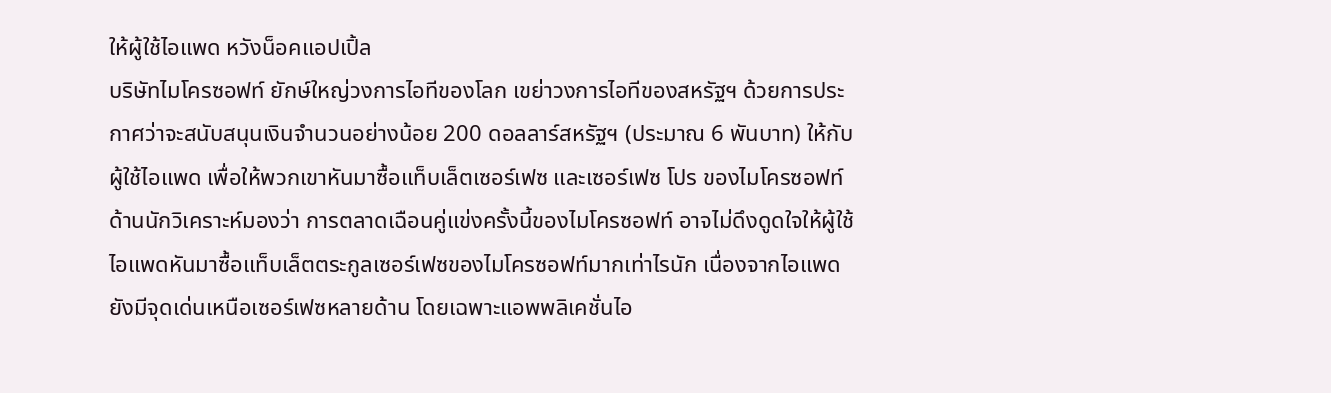ให้ผู้ใช้ไอแพด หวังน็อคแอปเปิ้ล
บริษัทไมโครซอฟท์ ยักษ์ใหญ่วงการไอทีของโลก เขย่าวงการไอทีของสหรัฐฯ ด้วยการประกาศว่าจะสนับสนุนเงินจำนวนอย่างน้อย 200 ดอลลาร์สหรัฐฯ (ประมาณ 6 พันบาท) ให้กับผู้ใช้ไอแพด เพื่อให้พวกเขาหันมาซื้อแท็บเล็ตเซอร์เฟซ และเซอร์เฟซ โปร ของไมโครซอฟท์
ด้านนักวิเคราะห์มองว่า การตลาดเฉือนคู่แข่งครั้งนี้ของไมโครซอฟท์ อาจไม่ดึงดูดใจให้ผู้ใช้ไอแพดหันมาซื้อแท็บเล็ตตระกูลเซอร์เฟซของไมโครซอฟท์มากเท่าไรนัก เนื่องจากไอแพดยังมีจุดเด่นเหนือเซอร์เฟซหลายด้าน โดยเฉพาะแอพพลิเคชั่นไอ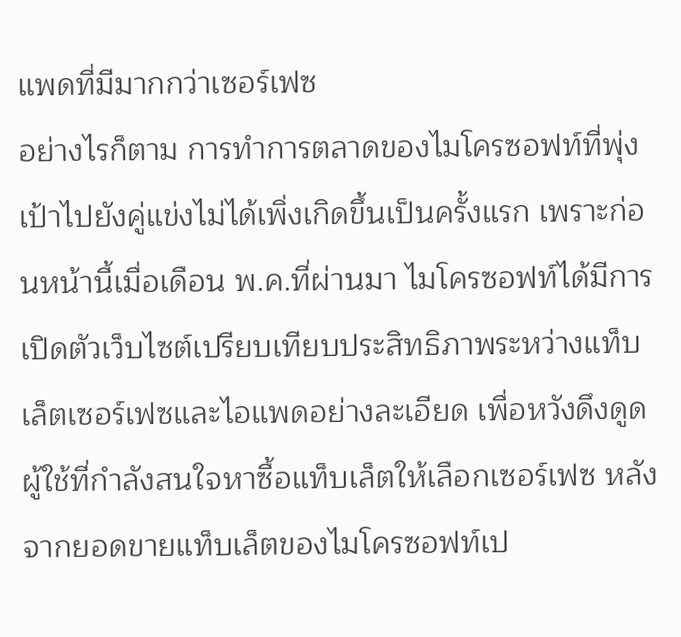แพดที่มีมากกว่าเซอร์เฟซ
อย่างไรก็ตาม การทำการตลาดของไมโครซอฟท์ที่พุ่งเป้าไปยังคู่แข่งไม่ได้เพิ่งเกิดขึ้นเป็นครั้งแรก เพราะก่อนหน้านี้เมื่อเดือน พ.ค.ที่ผ่านมา ไมโครซอฟท์ได้มีการเปิดตัวเว็บไซต์เปรียบเทียบประสิทธิภาพระหว่างแท็บเล็ตเซอร์เฟซและไอแพดอย่างละเอียด เพื่อหวังดึงดูดผู้ใช้ที่กำลังสนใจหาซื้อแท็บเล็ตให้เลือกเซอร์เฟซ หลังจากยอดขายแท็บเล็ตของไมโครซอฟท์เป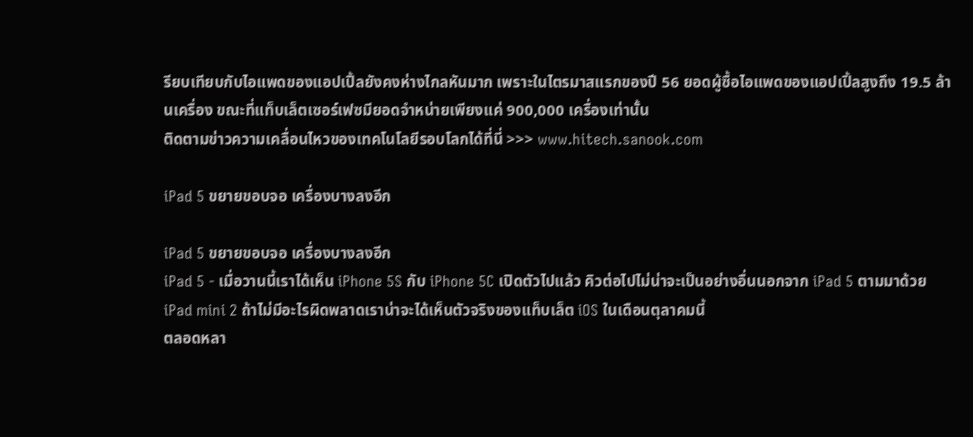รียบเทียบกับไอแพดของแอปเปิ้ลยังคงห่างไกลหันมาก เพราะในไตรมาสแรกของปี 56 ยอดผู้ซื้อไอแพดของแอปเปิ้ลสูงถึง 19.5 ล้านเครื่อง ขณะที่แท็บเล็ตเซอร์เฟซมียอดจำหน่ายเพียงแค่ 900,000 เครื่องเท่านั้น
ติดตามข่าวความเคลื่อนไหวของเทคโนโลยีรอบโลกได้ที่นี่ >>> www.hitech.sanook.com

iPad 5 ขยายขอบจอ เครื่องบางลงอีก

iPad 5 ขยายขอบจอ เครื่องบางลงอีก
iPad 5 - เมื่อวานนี้เราได้เห็น iPhone 5S กับ iPhone 5C เปิดตัวไปแล้ว คิวต่อไปไม่น่าจะเป็นอย่างอื่นนอกจาก iPad 5 ตามมาด้วย iPad mini 2 ถ้าไม่มีอะไรผิดพลาดเราน่าจะได้เห็นตัวจริงของแท็บเล็ต iOS ในเดือนตุลาคมนี้
ตลอดหลา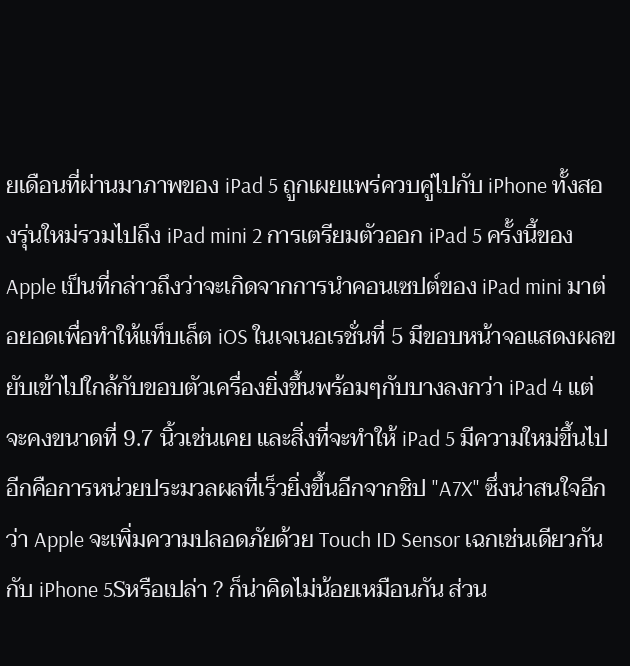ยเดือนที่ผ่านมาภาพของ iPad 5 ถูกเผยแพร่ควบคู่ไปกับ iPhone ทั้งสองรุ่นใหม่รวมไปถึง iPad mini 2 การเตรียมตัวออก iPad 5 ครั้งนี้ของ Apple เป็นที่กล่าวถึงว่าจะเกิดจากการนำคอนเซปต์ของ iPad mini มาต่อยอดเพื่อทำให้แท็บเล็ต iOS ในเจเนอเรชั่นที่ 5 มีขอบหน้าจอแสดงผลขยับเข้าไปใกล้กับขอบตัวเครื่องยิ่งขึ้นพร้อมๆกับบางลงกว่า iPad 4 แต่จะคงขนาดที่ 9.7 นิ้วเช่นเคย และสิ่งที่จะทำให้ iPad 5 มีความใหม่ขึ้นไปอีกคือการหน่วยประมวลผลที่เร็วยิ่งขึ้นอีกจากชิป "A7X" ซึ่งน่าสนใจอีกว่า Apple จะเพิ่มความปลอดภัยด้วย Touch ID Sensor เฉกเช่นเดียวกันกับ iPhone 5Sหรือเปล่า ? ก็น่าคิดไม่น้อยเหมือนกัน ส่วน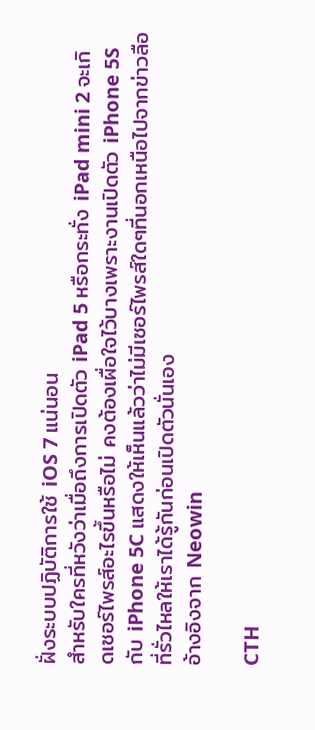ฝั่งระบบปฏิบัติการใช้ iOS 7 แน่นอน
สำหรับใครที่หวังว่าเมื่อถึงการเปิดตัว iPad 5 หรือกระทั่ง iPad mini 2 จะเกิดเซอร์ไพรส์อะไรขึ้นหรือไม่ คงต้องเผื่อใจไว้บางเพราะงานเปิดตัว iPhone 5S กับ iPhone 5C แสดงให้เห็นแล้วว่าไม่มีเซอร์ไพรส์ใดๆที่นอกเหนือไปจากข่าวลือที่รั่วไหลให้เราได้รู้กันก่อนเปิดตัวนั่นเอง
อ้างอิงจาก Neowin

CTH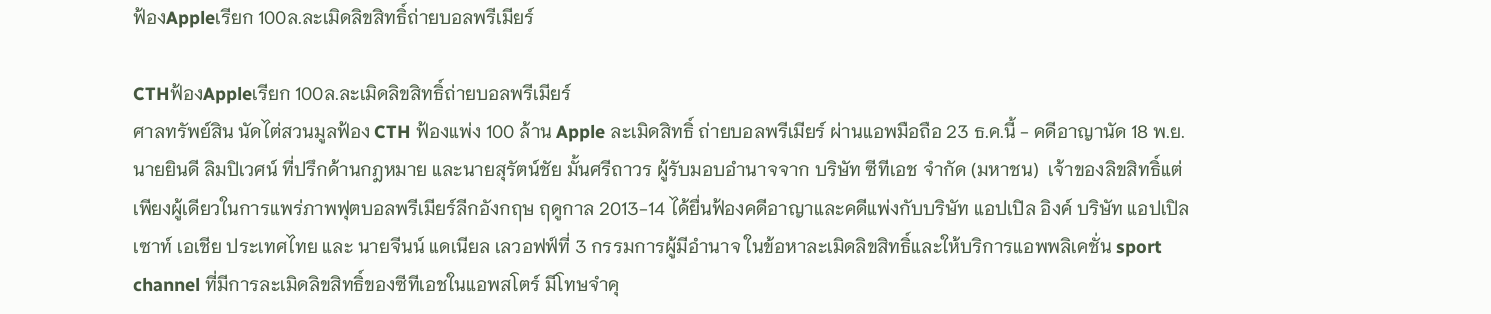ฟ้องAppleเรียก 100ล.ละเมิดลิขสิทธิ์ถ่ายบอลพรีเมียร์

CTHฟ้องAppleเรียก 100ล.ละเมิดลิขสิทธิ์ถ่ายบอลพรีเมียร์
ศาลทรัพย์สิน นัดไต่สวนมูลฟ้อง CTH ฟ้องแพ่ง 100 ล้าน Apple ละเมิดสิทธิ์ ถ่ายบอลพรีเมียร์ ผ่านแอพมือถือ 23 ธ.ค.นี้ - คดีอาญานัด 18 พ.ย.
นายยินดี ลิมปิเวศน์ ที่ปรึกด้านกฎหมาย และนายสุรัตน์ชัย มั้นศรีถาวร ผู้รับมอบอำนาจจาก บริษัท ซีทีเอช จำกัด (มหาชน)  เจ้าของลิขสิทธิ์แต่เพียงผู้เดียวในการแพร่ภาพฟุตบอลพรีเมียร์ลีกอังกฤษ ฤดูกาล 2013-14 ได้ยื่นฟ้องคดีอาญาและคดีแพ่งกับบริษัท แอปเปิล อิงค์ บริษัท แอปเปิล เซาท์ เอเชีย ประเทศไทย และ นายจีนน์ แดเนียล เลวอฟฟ์ที่ 3 กรรมการผู้มีอำนาจ ในข้อหาละเมิดลิขสิทธิ์และให้บริการแอพพลิเคชั่น sport channel ที่มีการละเมิดลิขสิทธิ์ของซีทีเอชในแอพสโตร์ มีโทษจำคุ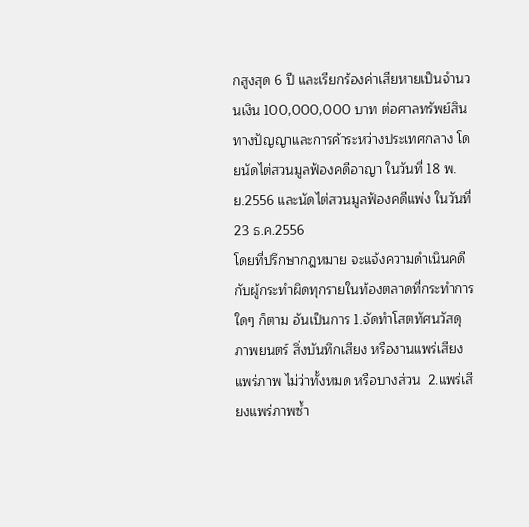กสูงสุด 6 ปี และเรียกร้องค่าเสียหายเป็นจำนวนเงิน 100,000,000 บาท ต่อศาลทรัพย์สินทางปัญญาและการค้าระหว่างประเทศกลาง โดยนัดไต่สวนมูลฟ้องคดีอาญา ในวันที่ 18 พ.ย.2556 และนัดไต่สวนมูลฟ้องคดีแพ่ง ในวันที่ 23 ธ.ค.2556
โดยที่ปรึกษากฎหมาย จะแจ้งความดำเนินคดีกับผู้กระทำผิดทุกรายในท้องตลาดที่กระทำการใดๆ ก็ตาม อันเป็นการ 1.จัดทำโสตทัศนวัสดุ ภาพยนตร์ สิ่งบันทึกเสียง หรืองานแพร่เสียงแพร่ภาพ ไม่ว่าทั้งหมด หรือบางส่วน  2.แพร่เสียงแพร่ภาพซ้ำ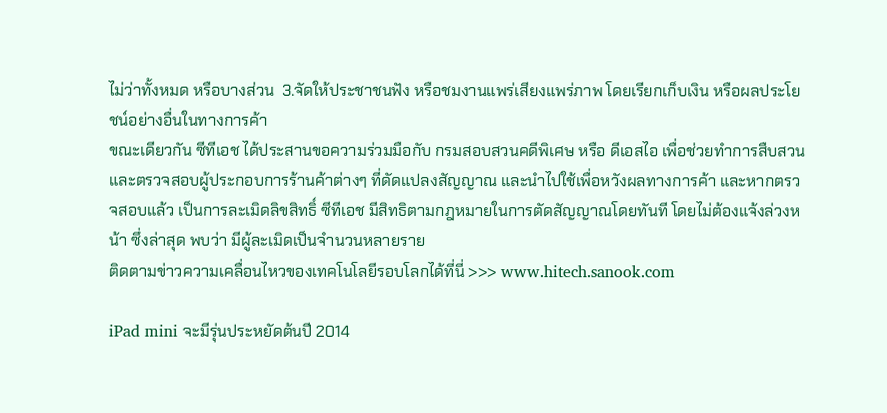ไม่ว่าทั้งหมด หรือบางส่วน  3.จัดให้ประชาชนฟัง หรือชมงานแพร่เสียงแพร่ภาพ โดยเรียกเก็บเงิน หรือผลประโยชน์อย่างอื่นในทางการค้า
ขณะเดียวกัน ซีทีเอช ได้ประสานขอความร่วมมือกับ กรมสอบสวนคดีพิเศษ หรือ ดีเอสไอ เพื่อช่วยทำการสืบสวนและตรวจสอบผู้ประกอบการร้านค้าต่างๆ ที่ดัดแปลงสัญญาณ และนำไปใช้เพื่อหวังผลทางการค้า และหากตรวจสอบแล้ว เป็นการละเมิดลิขสิทธิ์ ซีทีเอช มีสิทธิตามกฎหมายในการตัดสัญญาณโดยทันที โดยไม่ต้องแจ้งล่วงหน้า ซึ่งล่าสุด พบว่า มีผู้ละเมิดเป็นจำนวนหลายราย
ติดตามข่าวความเคลื่อนไหวของเทคโนโลยีรอบโลกได้ที่นี่ >>> www.hitech.sanook.com

iPad mini จะมีรุ่นประหยัดต้นปี 2014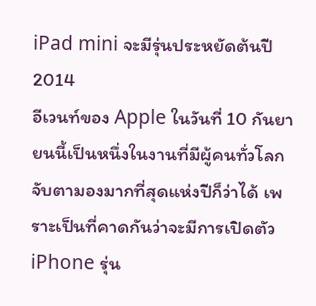iPad mini จะมีรุ่นประหยัดต้นปี 2014
อีเวนท์ของ Apple ในวันที่ 10 กันยายนนี้เป็นหนึ่งในงานที่มีผู้คนทั่วโลกจับตามองมากที่สุดแห่งปีก็ว่าได้ เพราะเป็นที่คาดกันว่าจะมีการเปิดตัว iPhone รุ่น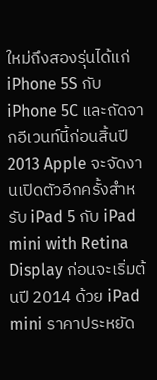ใหม่ถึงสองรุ่นได้แก่ iPhone 5S กับ iPhone 5C และถัดจากอีเวนท์นี้ก่อนสิ้นปี 2013 Apple จะจัดงานเปิดตัวอีกครั้งสำหรับ iPad 5 กับ iPad mini with Retina Display ก่อนจะเริ่มต้นปี 2014 ด้วย iPad mini ราคาประหยัด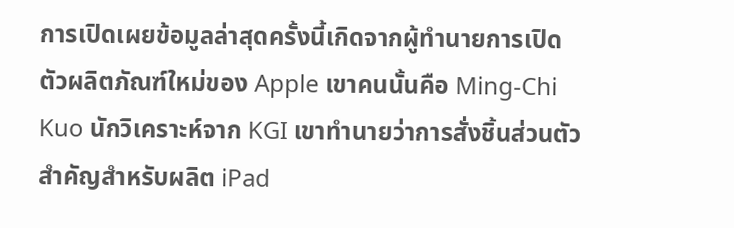การเปิดเผยข้อมูลล่าสุดครั้งนี้เกิดจากผู้ทำนายการเปิดตัวผลิตภัณฑ์ใหม่ของ Apple เขาคนนั้นคือ Ming-Chi Kuo นักวิเคราะห์จาก KGI เขาทำนายว่าการสั่งชิ้นส่วนตัวสำคัญสำหรับผลิต iPad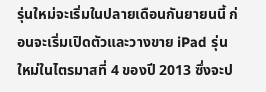รุ่นใหม่จะเริ่มในปลายเดือนกันยายนนี้ ก่อนจะเริ่มเปิดตัวและวางขาย iPad รุ่นใหม่ในไตรมาสที่ 4 ของปี 2013 ซึ่งจะป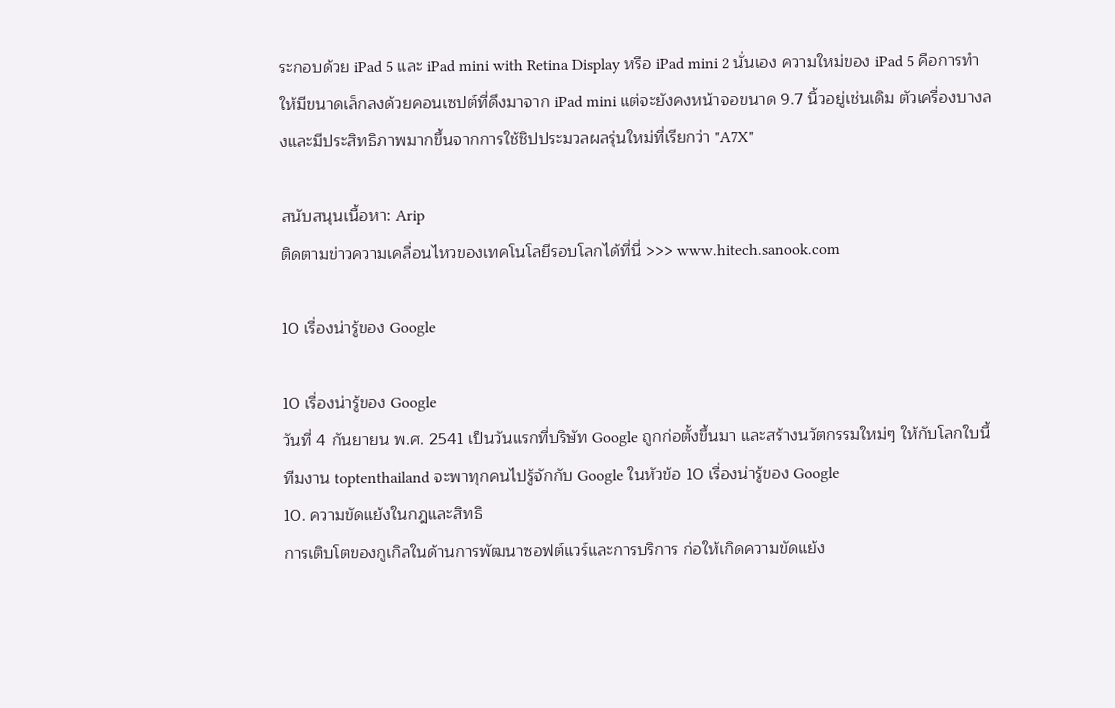ระกอบด้วย iPad 5 และ iPad mini with Retina Display หรือ iPad mini 2 นั่นเอง ความใหม่ของ iPad 5 คือการทำให้มีขนาดเล็กลงด้วยคอนเซปต์ที่ดึงมาจาก iPad mini แต่จะยังคงหน้าจอขนาด 9.7 นิ้วอยู่เช่นเดิม ตัวเครื่องบางลงและมีประสิทธิภาพมากขึ้นจากการใช้ชิปประมวลผลรุ่นใหม่ที่เรียกว่า "A7X"

สนับสนุนเนื้อหา: Arip
ติดตามข่าวความเคลื่อนไหวของเทคโนโลยีรอบโลกได้ที่นี่ >>> www.hitech.sanook.com

10 เรื่องน่ารู้ของ Google

10 เรื่องน่ารู้ของ Google
วันที่ 4 กันยายน พ.ศ. 2541 เป็นวันแรกที่บริษัท Google ถูกก่อตั้งขึ้นมา และสร้างนวัตกรรมใหม่ๆ ให้กับโลกใบนี้ ทีมงาน toptenthailand จะพาทุกคนไปรู้จักกับ Google ในหัวข้อ 10 เรื่องน่ารู้ของ Google
10. ความขัดแย้งในกฎและสิทธิ
การเติบโตของกูเกิลในด้านการพัฒนาซอฟต์แวร์และการบริการ ก่อให้เกิดความขัดแย้ง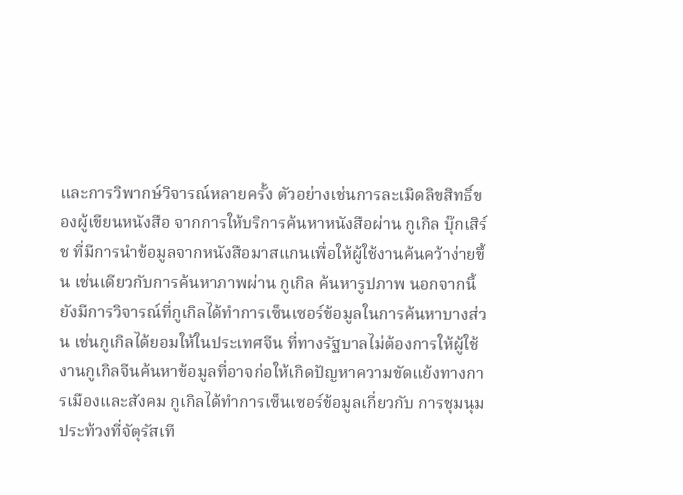และการวิพากษ์วิจารณ์หลายครั้ง ตัวอย่างเช่นการละเมิดลิขสิทธิ์ของผู้เขียนหนังสือ จากการให้บริการค้นหาหนังสือผ่าน กูเกิล บุ๊กเสิร์ช ที่มีการนำข้อมูลจากหนังสือมาสแกนเพื่อให้ผู้ใช้งานค้นคว้าง่ายขึ้น เช่นเดียวกับการค้นหาภาพผ่าน กูเกิล ค้นหารูปภาพ นอกจากนี้ยังมีการวิจารณ์ที่กูเกิลได้ทำการเซ็นเซอร์ข้อมูลในการค้นหาบางส่วน เช่นกูเกิลได้ยอมให้ในประเทศจีน ที่ทางรัฐบาลไม่ต้องการให้ผู้ใช้งานกูเกิลจีนค้นหาข้อมูลที่อาจก่อให้เกิดปัญหาความขัดแย้งทางการเมืองและสังคม กูเกิลได้ทำการเซ็นเซอร์ข้อมูลเกี่ยวกับ การชุมนุมประท้วงที่จัตุรัสเที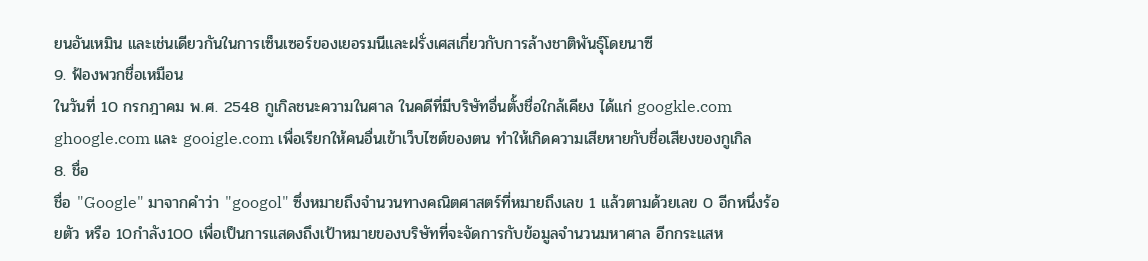ยนอันเหมิน และเช่นเดียวกันในการเซ็นเซอร์ของเยอรมนีและฝรั่งเศสเกี่ยวกับการล้างชาติพันธุ์โดยนาซี
9. ฟ้องพวกชื่อเหมือน
ในวันที่ 10 กรกฎาคม พ.ศ. 2548 กูเกิลชนะความในศาล ในคดีที่มีบริษัทอื่นตั้งชื่อใกล้เคียง ได้แก่ googkle.com ghoogle.com และ gooigle.com เพื่อเรียกให้คนอื่นเข้าเว็บไซต์ของตน ทำให้เกิดความเสียหายกับชื่อเสียงของกูเกิล
8. ชื่อ
ชื่อ "Google" มาจากคำว่า "googol" ซึ่งหมายถึงจำนวนทางคณิตศาสตร์ที่หมายถึงเลข 1 แล้วตามด้วยเลข 0 อีกหนึ่งร้อยตัว หรือ 10กำลัง100 เพื่อเป็นการแสดงถึงเป้าหมายของบริษัทที่จะจัดการกับข้อมูลจำนวนมหาศาล อีกกระแสห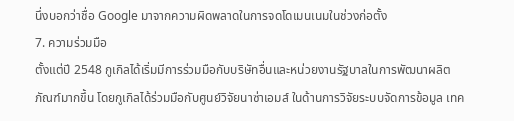นึ่งบอกว่าชื่อ Google มาจากความผิดพลาดในการจดโดเมนเนมในช่วงก่อตั้ง
7. ความร่วมมือ
ตั้งแต่ปี 2548 กูเกิลได้เริ่มมีการร่วมมือกับบริษัทอื่นและหน่วยงานรัฐบาลในการพัฒนาผลิตภัณฑ์มากขึ้น โดยกูเกิลได้ร่วมมือกับศูนย์วิจัยนาซ่าเอมส์ ในด้านการวิจัยระบบจัดการข้อมูล เทค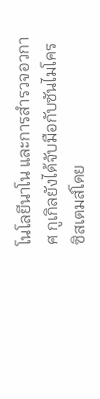โนโลยีนาโน และการสำรวจอวกาศ กูเกิลยังได้จับมือกับซันไมโครซิสเตมส์โดย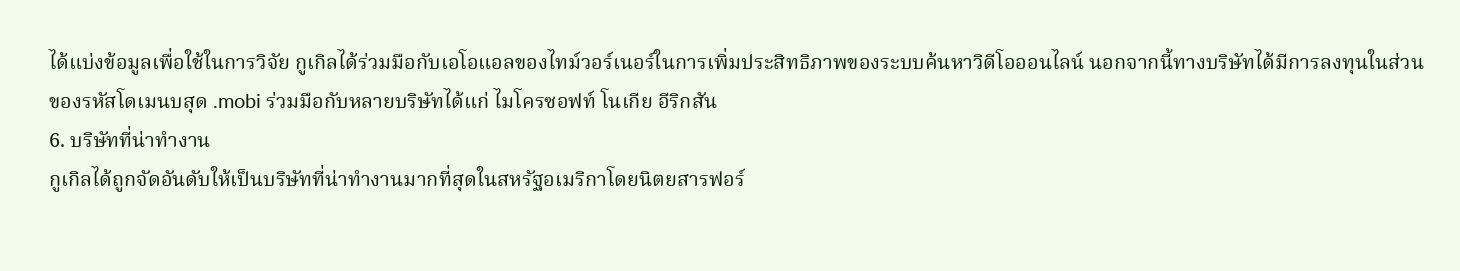ได้แบ่งข้อมูลเพื่อใช้ในการวิจัย กูเกิลได้ร่วมมือกับเอโอแอลของไทม์วอร์เนอร์ในการเพิ่มประสิทธิภาพของระบบค้นหาวิดีโอออนไลน์ นอกจากนี้ทางบริษัทได้มีการลงทุนในส่วนของรหัสโดเมนบสุด .mobi ร่วมมือกับหลายบริษัทได้แก่ ไมโครซอฟท์ โนเกีย อีริกสัน
6. บริษัทที่น่าทำงาน
กูเกิลได้ถูกจัดอันดับให้เป็นบริษัทที่น่าทำงานมากที่สุดในสหรัฐอเมริกาโดยนิตยสารฟอร์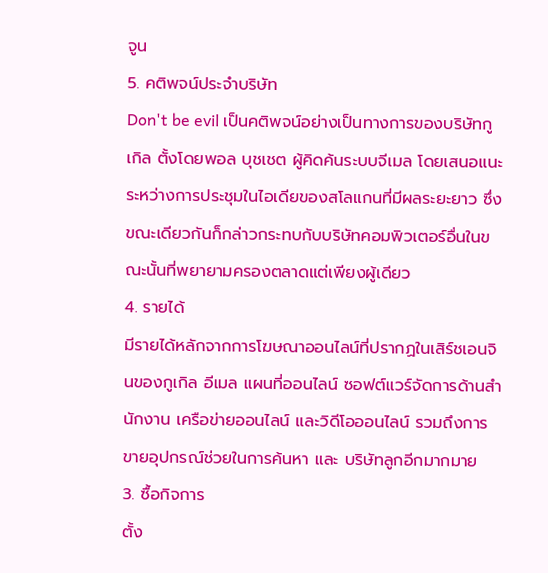จูน
5. คติพจน์ประจำบริษัท
Don't be evil เป็นคติพจน์อย่างเป็นทางการของบริษัทกูเกิล ตั้งโดยพอล บุชเชต ผู้คิดค้นระบบจีเมล โดยเสนอแนะระหว่างการประชุมในไอเดียของสโลแกนที่มีผลระยะยาว ซึ่งขณะเดียวกันก็กล่าวกระทบกับบริษัทคอมพิวเตอร์อื่นในขณะนั้นที่พยายามครองตลาดแต่เพียงผู้เดียว
4. รายได้
มีรายได้หลักจากการโฆษณาออนไลน์ที่ปรากฏในเสิร์ชเอนจินของกูเกิล อีเมล แผนที่ออนไลน์ ซอฟต์แวร์จัดการด้านสำนักงาน เครือข่ายออนไลน์ และวิดีโอออนไลน์ รวมถึงการขายอุปกรณ์ช่วยในการค้นหา และ บริษัทลูกอีกมากมาย
3. ซื้อกิจการ
ตั้ง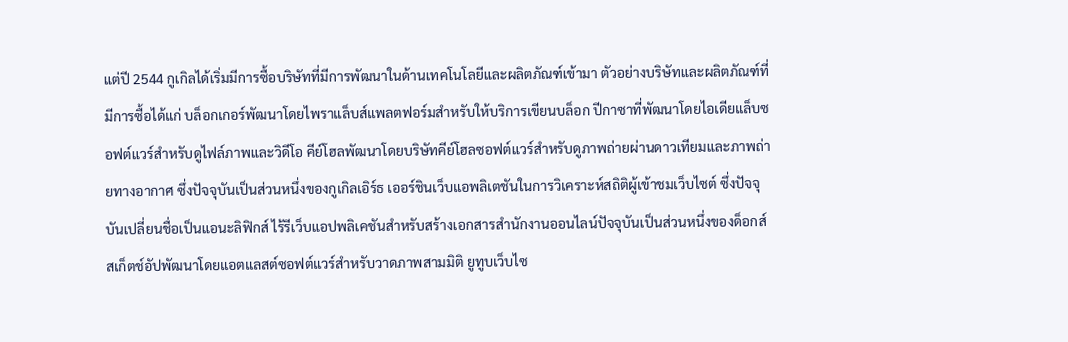แต่ปี 2544 กูเกิลได้เริ่มมีการซื้อบริษัทที่มีการพัฒนาในด้านเทคโนโลยีและผลิตภัณฑ์เข้ามา ตัวอย่างบริษัทและผลิตภัณฑ์ที่มีการซื้อได้แก่ บล็อกเกอร์พัฒนาโดยไพราแล็บส์แพลตฟอร์มสำหรับให้บริการเขียนบล็อก ปีกาซาที่พัฒนาโดยไอเดียแล็บซอฟต์แวร์สำหรับดูไฟล์ภาพและวิดีโอ คีย์โฮลพัฒนาโดยบริษัทคีย์โฮลซอฟต์แวร์สำหรับดูภาพถ่ายผ่านดาวเทียมและภาพถ่ายทางอากาศ ซึ่งปัจจุบันเป็นส่วนหนึ่งของกูเกิลเอิร์ธ เออร์ชินเว็บแอพลิเตชันในการวิเคราะห์สถิติผู้เข้าชมเว็บไซต์ ซึ่งปัจจุบันเปลี่ยนชื่อเป็นแอนะลิฟิกส์ ไร้รีเว็บแอปพลิเคชันสำหรับสร้างเอกสารสำนักงานออนไลน์ปัจจุบันเป็นส่วนหนึ่งของด็อกส์ สเก็ตช์อัปพัฒนาโดยแอตแลสต์ซอฟต์แวร์สำหรับวาดภาพสามมิติ ยูทูบเว็บไซ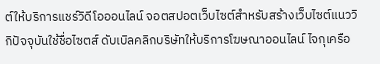ต์ให้บริการแชร์วิดีโอออนไลน์ จอตสปอตเว็บไซต์สำหรับสร้างเว็บไซต์แนววิกิปัจจุบันใช้ชื่อไซตส์ ดับเบิลคลิกบริษัทให้บริการโฆษณาออนไลน์ ไจกุเครือ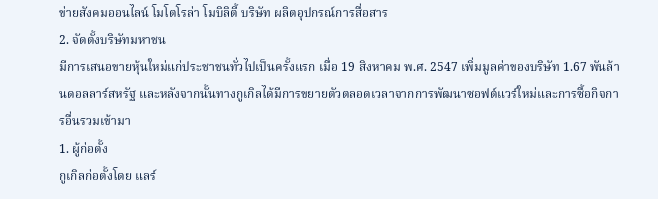ข่ายสังคมออนไลน์ โมโตโรล่า โมบิลิตี้ บริษัท ผลิตอุปกรณ์การสื่อสาร
2. จัดตั้งบริษัทมหาชน
มีการเสนอขายหุ้นใหม่แก่ประชาชนทั่วไปเป็นครั้งแรก เมื่อ 19 สิงหาคม พ.ศ. 2547 เพิ่มมูลค่าของบริษัท 1.67 พันล้านดอลลาร์สหรัฐ และหลังจากนั้นทางกูเกิลได้มีการขยายตัวตลอดเวลาจากการพัฒนาซอฟต์แวร์ใหม่และการซื้อกิจการอื่นรวมเข้ามา
1. ผู้ก่อตั้ง
กูเกิลก่อตั้งโดย แลร์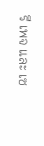รี เพจ และ เซ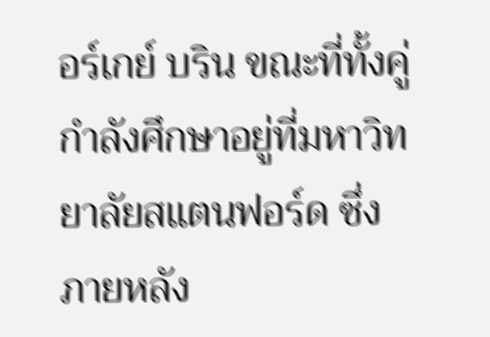อร์เกย์ บริน ขณะที่ทั้งคู่กำลังศึกษาอยู่ที่มหาวิทยาลัยสแตนฟอร์ด ซึ่งภายหลัง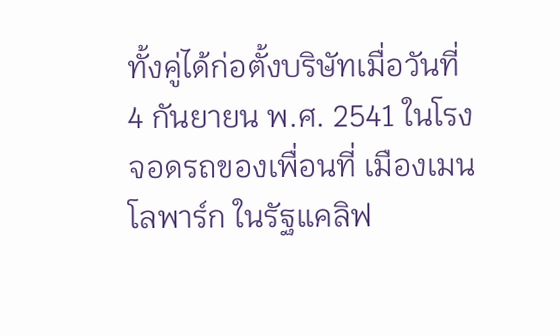ทั้งคู่ได้ก่อตั้งบริษัทเมื่อวันที่ 4 กันยายน พ.ศ. 2541 ในโรงจอดรถของเพื่อนที่ เมืองเมนโลพาร์ก ในรัฐแคลิฟ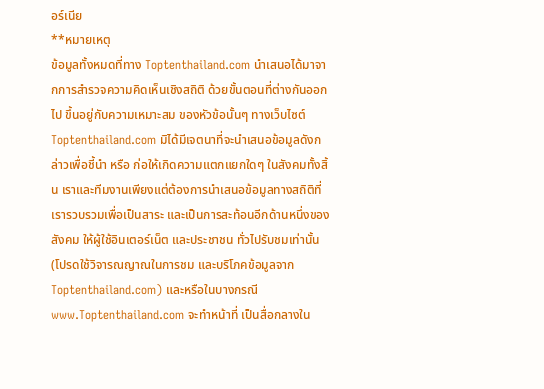อร์เนีย
**หมายเหตุ
ข้อมูลทั้งหมดที่ทาง Toptenthailand.com นำเสนอได้มาจากการสำรวจความคิดเห็นเชิงสถิติ ด้วยขั้นตอนที่ต่างกันออกไป ขึ้นอยู่กับความเหมาะสม ของหัวข้อนั้นๆ ทางเว็บไซต์ Toptenthailand.com มิได้มีเจตนาที่จะนำเสนอข้อมูลดังกล่าวเพื่อชี้นำ หรือ ก่อให้เกิดความแตกแยกใดๆ ในสังคมทั้งสิ้น เราและทีมงานเพียงแต่ต้องการนำเสนอข้อมูลทางสถิติที่เรารวบรวมเพื่อเป็นสาระ และเป็นการสะท้อนอีกด้านหนึ่งของสังคม ให้ผู้ใช้อินเตอร์เน็ต และประชาชน ทั่วไปรับชมเท่านั้น (โปรดใช้วิจารณญาณในการชม และบริโภคข้อมูลจาก Toptenthailand.com) และหรือในบางกรณี www.Toptenthailand.com จะทำหน้าที่ เป็นสื่อกลางใน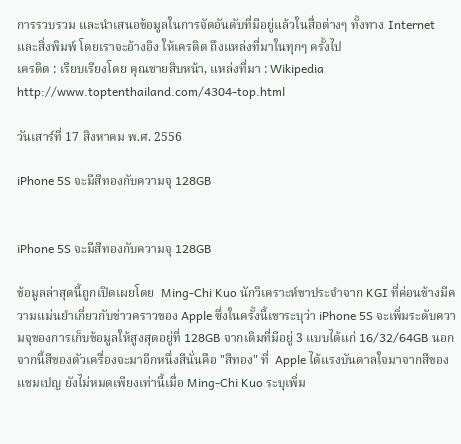การรวบรวม และนำเสนอข้อมูลในการจัดอันดับที่มีอยู่แล้วในสื่อต่างๆ ทั้งทาง Internet และสิ่งพิมพ์ โดยเราจะอ้างอิง ให้เครดิต ถึงแหล่งที่มาในทุกๆ ครั้งไป
เครดิต : เรียบเรียงโดย คุณชายสิบหน้า, แหล่งที่มา : Wikipedia
http://www.toptenthailand.com/4304-top.html

วันเสาร์ที่ 17 สิงหาคม พ.ศ. 2556

iPhone 5S จะมีสีทองกับความจุ 128GB


iPhone 5S จะมีสีทองกับความจุ 128GB

ข้อมูลล่าสุดนี้ถูกเปิดเผยโดย  Ming-Chi Kuo นักวิเคราะห์ขาประจำจาก KGI ที่ค่อนข้างมีความแม่นยำเกี่ยวกับข่าวคราวของ Apple ซึ่งในครั้งนี้เขาระบุว่า iPhone 5S จะเพิ่มระดับความจุของการเก็บข้อมูลให้สูงสุดอยู่ที่ 128GB จากเดิมที่มีอยู่ 3 แบบได้แก่ 16/32/64GB นอกจากนี้สีของตัวเครื่องจะมาอีกหนึ่งสีนั่นคือ "สีทอง" ที่  Apple ได้แรงบันดาลใจมาจากสีของแชมเปญ ยังไม่หมดเพียงเท่านี้เมื่อ Ming-Chi Kuo ระบุเพิ่ม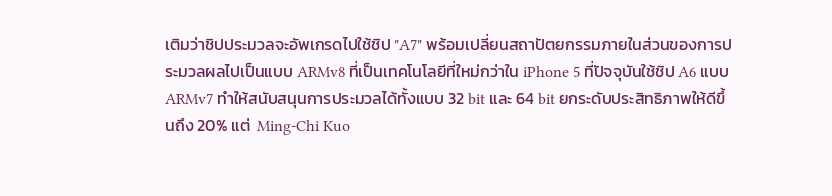เติมว่าชิปประมวลจะอัพเกรดไปใช้ชิป "A7" พร้อมเปลี่ยนสถาปัตยกรรมภายในส่วนของการประมวลผลไปเป็นแบบ ARMv8 ที่เป็นเทคโนโลยีที่ใหม่กว่าใน iPhone 5 ที่ปัจจุบันใช้ชิป A6 แบบ  ARMv7 ทำให้สนับสนุนการประมวลได้ทั้งแบบ 32 bit และ 64 bit ยกระดับประสิทธิภาพให้ดีขึ้นถึง 20% แต่  Ming-Chi Kuo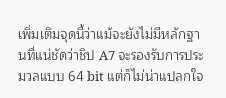เพิ่มเติมจุดนี้ว่าแม้จะยังไม่มีหลักฐานที่แน่ชัดว่าชิป A7 จะรองรับการประมวลแบบ 64 bit แต่ก็ไม่น่าแปลกใจ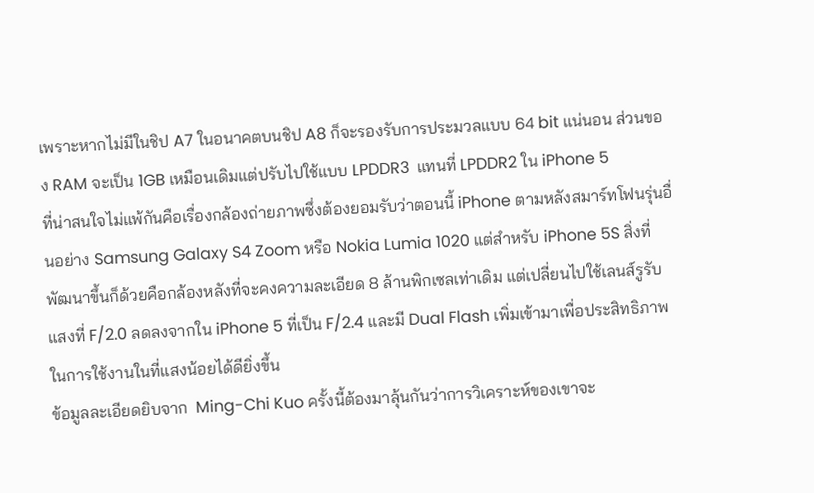เพราะหากไม่มีในชิป A7 ในอนาคตบนชิป A8 ก็จะรองรับการประมวลแบบ 64 bit แน่นอน ส่วนของ RAM จะเป็น 1GB เหมือนเดิมแต่ปรับไปใช้แบบ LPDDR3  แทนที่ LPDDR2 ใน iPhone 5
ที่น่าสนใจไม่แพ้กันคือเรื่องกล้องถ่ายภาพซึ่งต้องยอมรับว่าตอนนี้ iPhone ตามหลังสมาร์ทโฟนรุ่นอื่นอย่าง Samsung Galaxy S4 Zoom หรือ Nokia Lumia 1020 แต่สำหรับ iPhone 5S สิ่งที่พัฒนาขึ้นก็ด้วยคือกล้องหลังที่จะคงความละเอียด 8 ล้านพิกเซลเท่าเดิม แต่เปลี่ยนไปใช้เลนส์รูรับแสงที่ F/2.0 ลดลงจากใน iPhone 5 ที่เป็น F/2.4 และมี Dual Flash เพิ่มเข้ามาเพื่อประสิทธิภาพในการใช้งานในที่แสงน้อยได้ดียิ่งขึ้น
ข้อมูลละเอียดยิบจาก  Ming-Chi Kuo ครั้งนี้ต้องมาลุ้นกันว่าการวิเคราะห์ของเขาจะ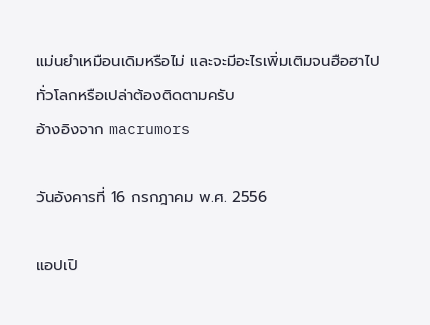แม่นยำเหมือนเดิมหรือไม่ และจะมีอะไรเพิ่มเติมจนฮือฮาไปทั่วโลกหรือเปล่าต้องติดตามครับ
อ้างอิงจาก macrumors

วันอังคารที่ 16 กรกฎาคม พ.ศ. 2556

แอปเปิ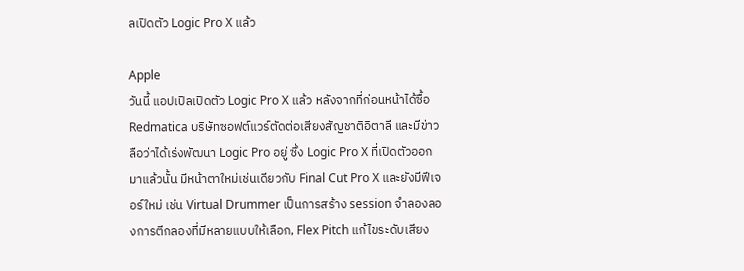ลเปิดตัว Logic Pro X แล้ว

Apple
วันนี้ แอปเปิลเปิดตัว Logic Pro X แล้ว หลังจากที่ก่อนหน้าได้ซื้อ Redmatica บริษัทซอฟต์แวร์ตัดต่อเสียงสัญชาติอิตาลี และมีข่าวลือว่าได้เร่งพัฒนา Logic Pro อยู่ ซึ่ง Logic Pro X ที่เปิดตัวออกมาแล้วนั้น มีหน้าตาใหม่เช่นเดียวกับ Final Cut Pro X และยังมีฟีเจอร์ใหม่ เช่น Virtual Drummer เป็นการสร้าง session จำลองลองการตีกลองที่มีหลายแบบให้เลือก, Flex Pitch แก้ไขระดับเสียง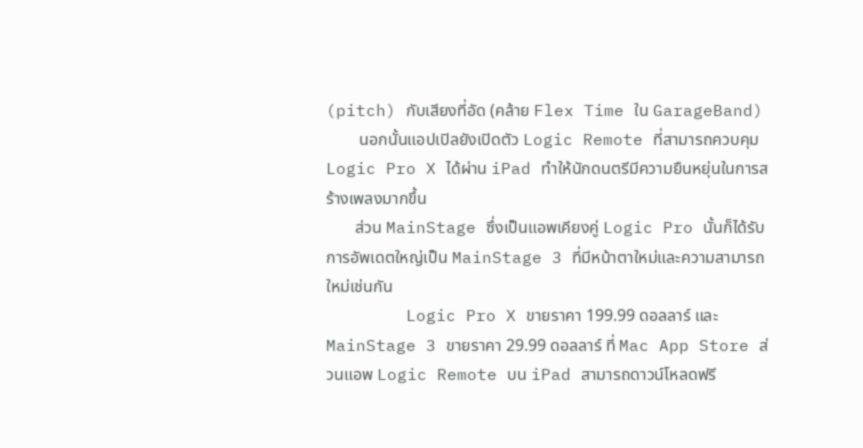(pitch) กับเสียงที่อัด (คล้าย Flex Time ใน GarageBand)
        นอกนั้นแอปเปิลยังเปิดตัว Logic Remote ที่สามารถควบคุม Logic Pro X ได้ผ่าน iPad ทำให้นักดนตรีมีความยืนหยุ่นในการสร้างเพลงมากขึ้น
       ส่วน MainStage ซึ่งเป็นแอพเคียงคู่ Logic Pro นั้นก็ได้รับการอัพเดตใหญ่เป็น MainStage 3 ที่มีหน้าตาใหม่และความสามารถใหม่เช่นกัน
        Logic Pro X ขายราคา 199.99 ดอลลาร์ และ MainStage 3 ขายราคา 29.99 ดอลลาร์ ที่ Mac App Store ส่วนแอพ Logic Remote บน iPad สามารถดาวน์โหลดฟรี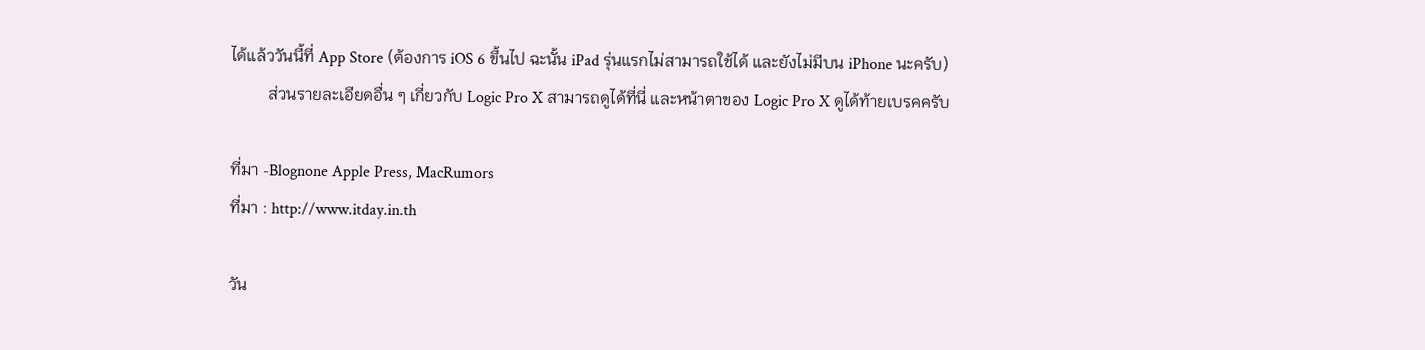ได้แล้ววันนี้ที่ App Store (ต้องการ iOS 6 ขึ้นไป ฉะนั้น iPad รุ่นแรกไม่สามารถใช้ได้ และยังไม่มีบน iPhone นะครับ)
         ส่วนรายละเอียดอื่น ๆ เกี่ยวกับ Logic Pro X สามารถดูได้ที่นี่ และหน้าตาของ Logic Pro X ดูได้ท้ายเบรคครับ

ที่มา -Blognone Apple Press, MacRumors
ที่มา : http://www.itday.in.th

วัน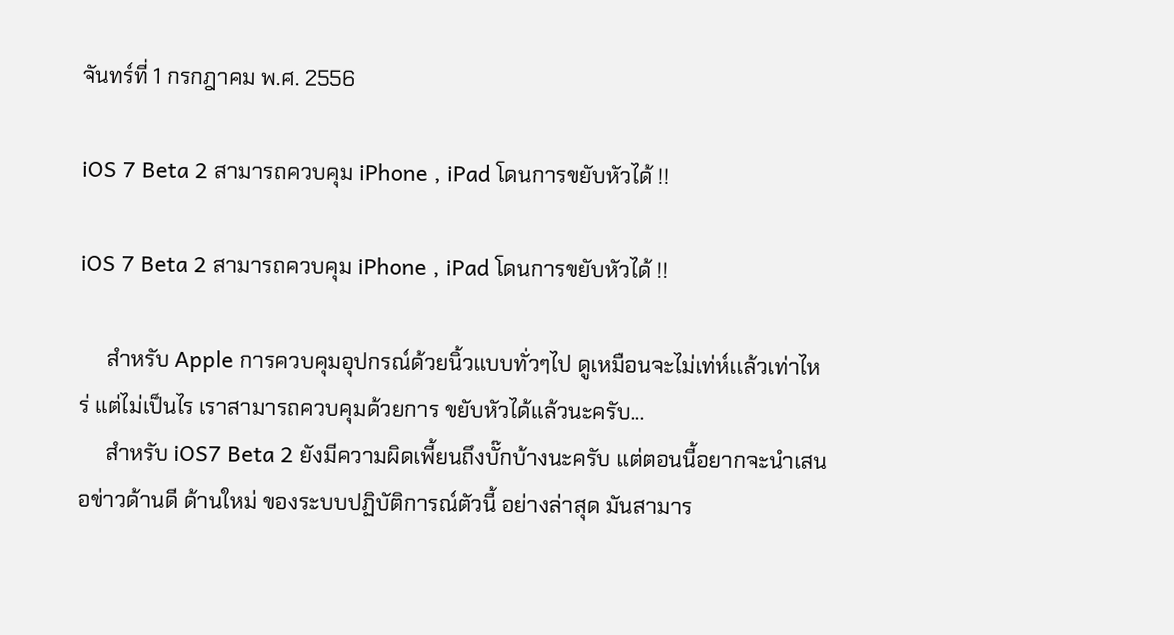จันทร์ที่ 1 กรกฎาคม พ.ศ. 2556

iOS 7 Beta 2 สามารถควบคุม iPhone , iPad โดนการขยับหัวได้ !!

iOS 7 Beta 2 สามารถควบคุม iPhone , iPad โดนการขยับหัวได้ !!

     สำหรับ Apple การควบคุมอุปกรณ์ด้วยนิ้วแบบทั่วๆไป ดูเหมือนจะไม่เท่ห์เเล้วเท่าไหร่ แต่ไม่เป็นไร เราสามารถควบคุมด้วยการ ขยับหัวได้แล้วนะครับ...
     สำหรับ iOS7 Beta 2 ยังมีความผิดเพี้ยนถึงบั๊กบ้างนะครับ แต่ตอนนี้อยากจะนำเสนอข่าวด้านดี ด้านใหม่ ของระบบปฏิบัติการณ์ตัวนี้ อย่างล่าสุด มันสามาร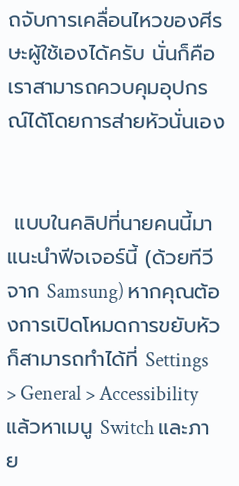ถจับการเคลื่อนไหวของศีรษะผู้ใช้เองได้ครับ นั่นก็คือ เราสามารถควบคุมอุปกรณ์ได้โดยการส่ายหัวนั่นเอง


 แบบในคลิปที่นายคนนี้มาแนะนำฟีจเจอร์นี้ (ด้วยทีวีจาก Samsung) หากคุณต้องการเปิดโหมดการขยับหัวก็สามารถทำได้ที่ Settings > General > Accessibility แล้วหาเมนู Switch และภาย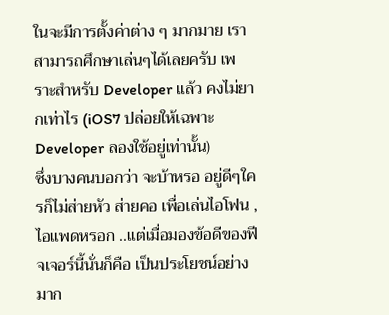ในจะมีการตั้งค่าต่าง ๆ มากมาย เราสามารถศึกษาเล่นๆได้เลยครับ เพราะสำหรับ Developer เเล้ว คงไม่ยากเท่าไร (iOS7 ปล่อยให้เฉพาะ Developer ลองใช้อยู่เท่านั้น)
ซึ่งบางคนบอกว่า จะบ้าหรอ อยู่ดีๆใครก็ไม่ส่ายหัว ส่ายคอ เพื่อเล่นไอโฟน , ไอแพดหรอก ..แต่เมื่อมองข้อดีของฟีจเจอร์นี้นั่นก็คือ เป็นประโยชน์อย่างมาก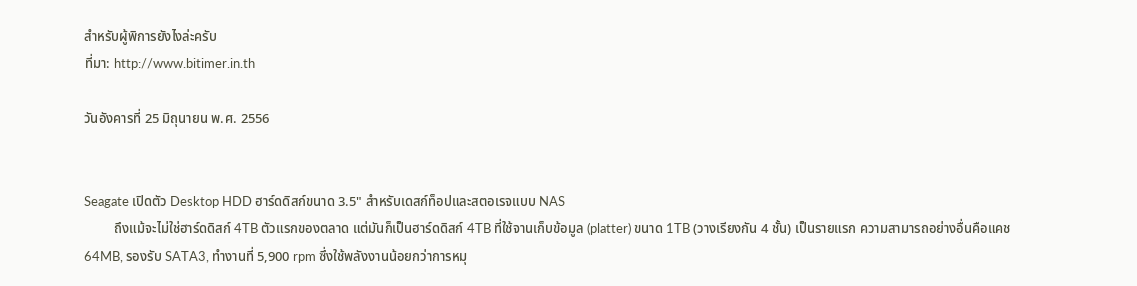สำหรับผู้พิการยังไงล่ะครับ
ที่มา: http://www.bitimer.in.th

วันอังคารที่ 25 มิถุนายน พ.ศ. 2556


Seagate เปิดตัว Desktop HDD ฮาร์ดดิสก์ขนาด 3.5" สำหรับเดสก์ท็อปและสตอเรจแบบ NAS
         ถึงแม้จะไม่ใช่ฮาร์ดดิสก์ 4TB ตัวแรกของตลาด แต่มันก็เป็นฮาร์ดดิสก์ 4TB ที่ใช้จานเก็บข้อมูล (platter) ขนาด 1TB (วางเรียงกัน 4 ชั้น) เป็นรายแรก ความสามารถอย่างอื่นคือแคช 64MB, รองรับ SATA3, ทำงานที่ 5,900 rpm ซึ่งใช้พลังงานน้อยกว่าการหมุ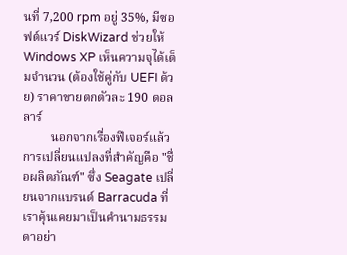นที่ 7,200 rpm อยู่ 35%, มีซอฟต์แวร์ DiskWizard ช่วยให้ Windows XP เห็นความจุได้เต็มจำนวน (ต้องใช้คู่กับ UEFI ด้วย) ราคาขายตกตัวละ 190 ดอลลาร์
         นอกจากเรื่องฟีเจอร์แล้ว การเปลี่ยนแปลงที่สำคัญคือ "ชื่อผลิตภัณฑ์" ซึ่ง Seagate เปลี่ยนจากแบรนด์ Barracuda ที่เราคุ้นเคยมาเป็นคำนามธรรมดาอย่า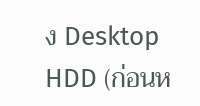ง Desktop HDD (ก่อนห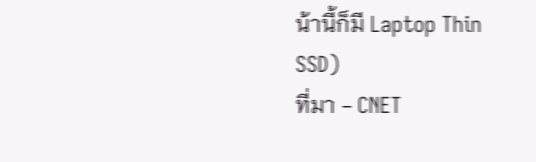น้านี้ก็มี Laptop Thin SSD)
ที่มา - CNET